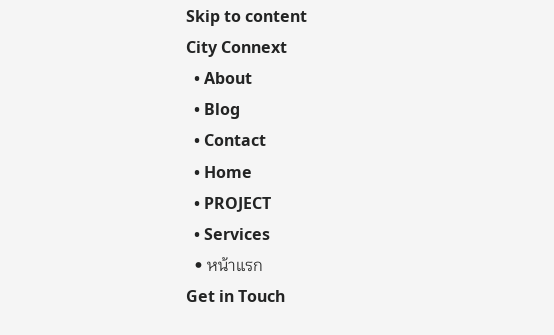Skip to content
City Connext
  • About
  • Blog
  • Contact
  • Home
  • PROJECT
  • Services
  • หน้าแรก
Get in Touch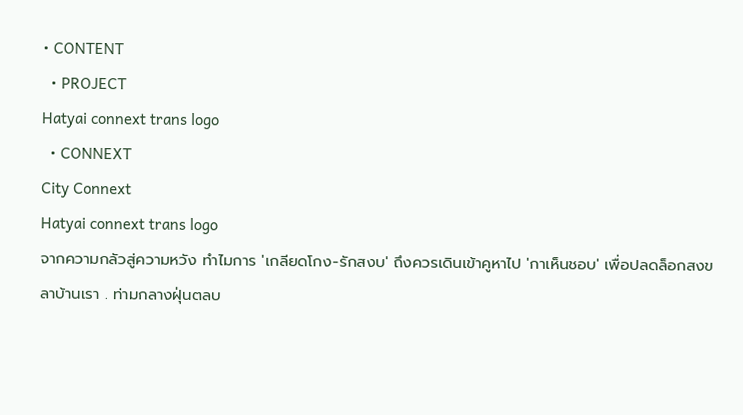• CONTENT
  • PROJECT
Hatyai connext trans logo
  • CONNEXT
City Connext
Hatyai connext trans logo
จากความกลัวสู่ความหวัง ทำไมการ 'เกลียดโกง-รักสงบ' ถึงควรเดินเข้าคูหาไป 'กาเห็นชอบ' เพื่อปลดล็อกสงขลาบ้านเรา . ท่ามกลางฝุ่นตลบ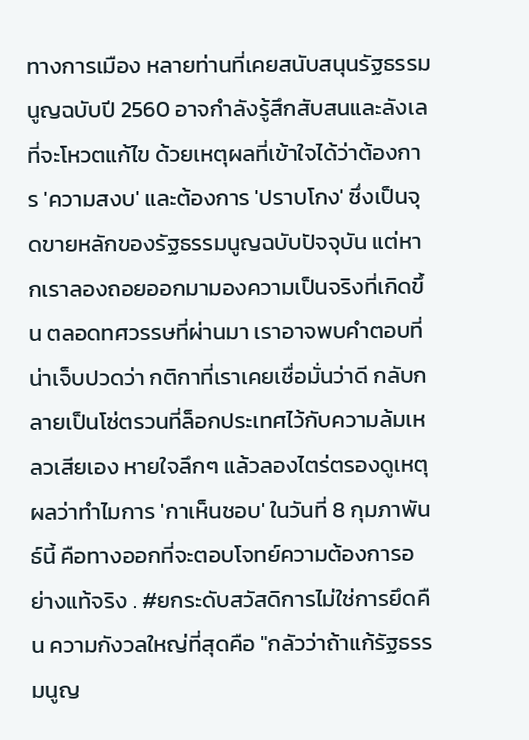ทางการเมือง หลายท่านที่เคยสนับสนุนรัฐธรรมนูญฉบับปี 2560 อาจกำลังรู้สึกสับสนและลังเลที่จะโหวตแก้ไข ด้วยเหตุผลที่เข้าใจได้ว่าต้องการ 'ความสงบ' และต้องการ 'ปราบโกง' ซึ่งเป็นจุดขายหลักของรัฐธรรมนูญฉบับปัจจุบัน แต่หากเราลองถอยออกมามองความเป็นจริงที่เกิดขึ้น ตลอดทศวรรษที่ผ่านมา เราอาจพบคำตอบที่น่าเจ็บปวดว่า กติกาที่เราเคยเชื่อมั่นว่าดี กลับกลายเป็นโซ่ตรวนที่ล็อกประเทศไว้กับความล้มเหลวเสียเอง หายใจลึกๆ แล้วลองไตร่ตรองดูเหตุผลว่าทำไมการ 'กาเห็นชอบ' ในวันที่ 8 กุมภาพันธ์นี้ คือทางออกที่จะตอบโจทย์ความต้องการอย่างแท้จริง . #ยกระดับสวัสดิการไม่ใช่การยึดคืน ความกังวลใหญ่ที่สุดคือ "กลัวว่าถ้าแก้รัฐธรรมนูญ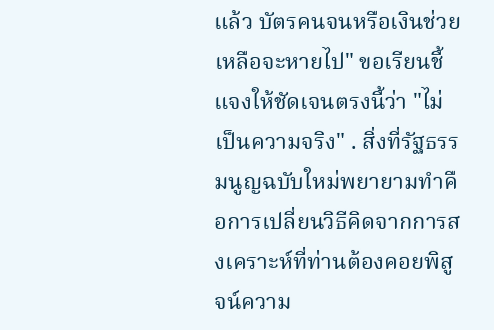แล้ว บัตรคนจนหรือเงินช่วยเหลือจะหายไป" ขอเรียนชี้แจงให้ชัดเจนตรงนี้ว่า "ไม่เป็นความจริง" . สิ่งที่รัฐธรรมนูญฉบับใหม่พยายามทำคือการเปลี่ยนวิธีคิดจากการสงเคราะห์ที่ท่านต้องคอยพิสูจน์ความ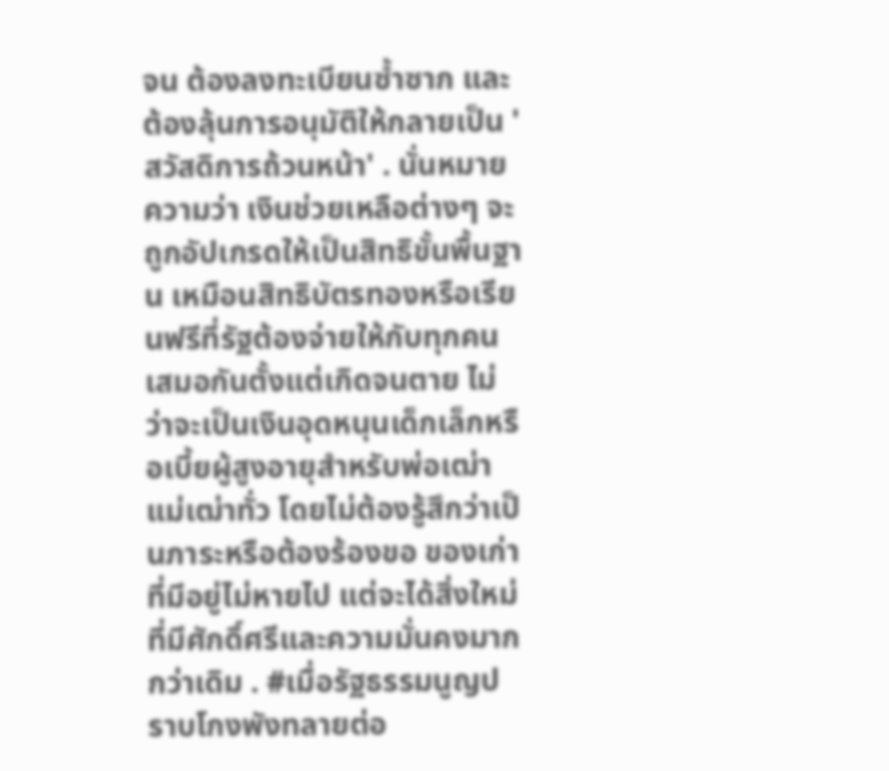จน ต้องลงทะเบียนซ้ำซาก และต้องลุ้นการอนุมัติให้กลายเป็น 'สวัสดิการถ้วนหน้า' . นั่นหมายความว่า เงินช่วยเหลือต่างๆ จะถูกอัปเกรดให้เป็นสิทธิขั้นพื้นฐาน เหมือนสิทธิบัตรทองหรือเรียนฟรีที่รัฐต้องจ่ายให้กับทุกคนเสมอกันตั้งแต่เกิดจนตาย ไม่ว่าจะเป็นเงินอุดหนุนเด็กเล็กหรือเบี้ยผู้สูงอายุสำหรับพ่อเฒ่าแม่เฒ่าทั่ว โดยไม่ต้องรู้สึกว่าเป็นภาระหรือต้องร้องขอ ของเก่าที่มีอยู่ไม่หายไป แต่จะได้สิ่งใหม่ที่มีศักดิ์ศรีและความมั่นคงมากกว่าเดิม . #เมื่อรัฐธรรมนูญปราบโกงพังทลายต่อ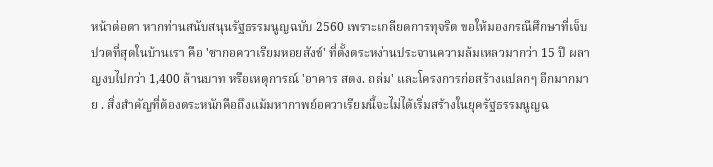หน้าต่อตา หากท่านสนับสนุนรัฐธรรมนูญฉบับ 2560 เพราะเกลียดการทุจริต ขอให้มองกรณีศึกษาที่เจ็บปวดที่สุดในบ้านเรา คือ 'ซากอควาเรียมหอยสังข์' ที่ตั้งตระหง่านประจานความล้มเหลวมากว่า 15 ปี ผลาญงบไปกว่า 1,400 ล้านบาท หรือเหตุการณ์ 'อาคาร สตง. ถล่ม' และโครงการก่อสร้างแปลกๆ อีกมากมาย . สิ่งสำคัญที่ต้องตระหนักคือถึงแม้มหากาพย์อควาเรียมนี้จะไม่ได้เริ่มสร้างในยุครัฐธรรมนูญฉ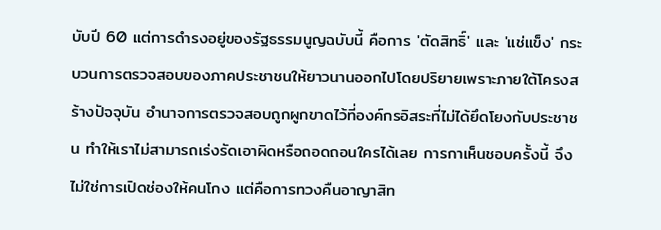บับปี 60 แต่การดำรงอยู่ของรัฐธรรมนูญฉบับนี้ คือการ 'ตัดสิทธิ์' และ 'แช่แข็ง' กระบวนการตรวจสอบของภาคประชาชนให้ยาวนานออกไปโดยปริยายเพราะภายใต้โครงสร้างปัจจุบัน อำนาจการตรวจสอบถูกผูกขาดไว้ที่องค์กรอิสระที่ไม่ได้ยึดโยงกับประชาชน ทำให้เราไม่สามารถเร่งรัดเอาผิดหรือถอดถอนใครได้เลย การกาเห็นชอบครั้งนี้ จึงไม่ใช่การเปิดช่องให้คนโกง แต่คือการทวงคืนอาญาสิท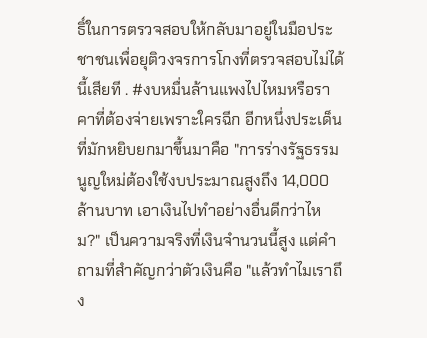ธิ์ในการตรวจสอบให้กลับมาอยู่ในมือประชาชนเพื่อยุติวงจรการโกงที่ตรวจสอบไม่ได้นี้เสียที . #งบหมื่นล้านแพงไปไหมหรือราคาที่ต้องจ่ายเพราะใครฉีก อีกหนึ่งประเด็นที่มักหยิบยกมาขึ้นมาคือ "การร่างรัฐธรรมนูญใหม่ต้องใช้งบประมาณสูงถึง 14,000 ล้านบาท เอาเงินไปทำอย่างอื่นดีกว่าไหม?" เป็นความจริงที่เงินจำนวนนี้สูง แต่คำถามที่สำคัญกว่าตัวเงินคือ "แล้วทำไมเราถึง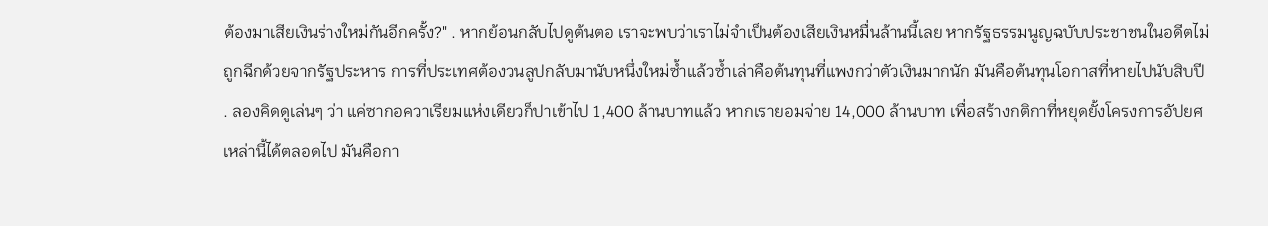ต้องมาเสียเงินร่างใหม่กันอีกครั้ง?" . หากย้อนกลับไปดูต้นตอ เราจะพบว่าเราไม่จำเป็นต้องเสียเงินหมื่นล้านนี้เลย หากรัฐธรรมนูญฉบับประชาชนในอดีตไม่ถูกฉีกด้วยจากรัฐประหาร การที่ประเทศต้องวนลูปกลับมานับหนึ่งใหม่ซ้ำแล้วซ้ำเล่าคือต้นทุนที่แพงกว่าตัวเงินมากนัก มันคือต้นทุนโอกาสที่หายไปนับสิบปี . ลองคิดดูเล่นๆ ว่า แค่ซากอควาเรียมแห่งเดียวก็ปาเข้าไป 1,400 ล้านบาทแล้ว หากเรายอมจ่าย 14,000 ล้านบาท เพื่อสร้างกติกาที่หยุดยั้งโครงการอัปยศเหล่านี้ได้ตลอดไป มันคือกา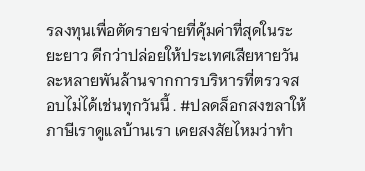รลงทุนเพื่อตัดรายจ่ายที่คุ้มค่าที่สุดในระยะยาว ดีกว่าปล่อยให้ประเทศเสียหายวันละหลายพันล้านจากการบริหารที่ตรวจสอบไม่ได้เช่นทุกวันนี้ . #ปลดล็อกสงขลาให้ภาษีเราดูแลบ้านเรา เคยสงสัยไหมว่าทำ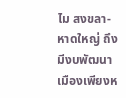ไม สงขลา-หาดใหญ่ ถึงมีงบพัฒนาเมืองเพียงห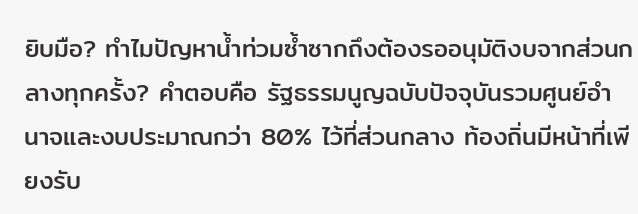ยิบมือ? ทำไมปัญหาน้ำท่วมซ้ำซากถึงต้องรออนุมัติงบจากส่วนกลางทุกครั้ง? คำตอบคือ รัฐธรรมนูญฉบับปัจจุบันรวมศูนย์อำนาจและงบประมาณกว่า 80% ไว้ที่ส่วนกลาง ท้องถิ่นมีหน้าที่เพียงรับ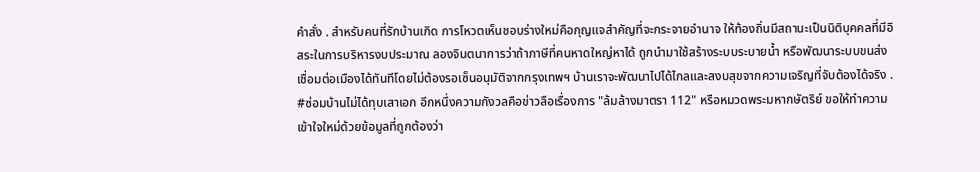คำสั่ง . สำหรับคนที่รักบ้านเกิด การโหวตเห็นชอบร่างใหม่คือกุญแจสำคัญที่จะกระจายอำนาจ ให้ท้องถิ่นมีสถานะเป็นนิติบุคคลที่มีอิสระในการบริหารงบประมาณ ลองจินตนาการว่าถ้าภาษีที่คนหาดใหญ่หาได้ ถูกนำมาใช้สร้างระบบระบายน้ำ หรือพัฒนาระบบขนส่งเชื่อมต่อเมืองได้ทันทีโดยไม่ต้องรอเซ็นอนุมัติจากกรุงเทพฯ บ้านเราจะพัฒนาไปได้ไกลและสงบสุขจากความเจริญที่จับต้องได้จริง . #ซ่อมบ้านไม่ได้ทุบเสาเอก อีกหนึ่งความกังวลคือข่าวลือเรื่องการ "ล้มล้างมาตรา 112" หรือหมวดพระมหากษัตริย์ ขอให้ทำความเข้าใจใหม่ด้วยข้อมูลที่ถูกต้องว่า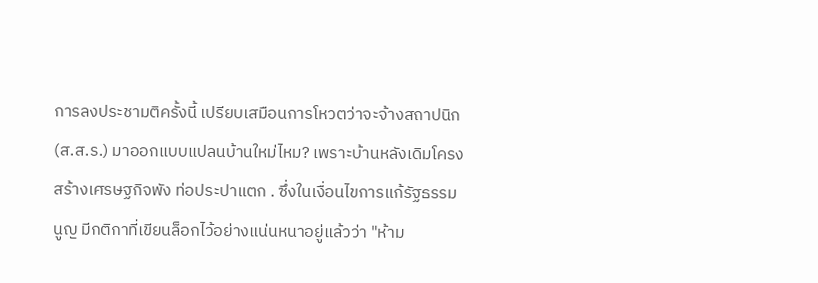การลงประชามติครั้งนี้ เปรียบเสมือนการโหวตว่าจะจ้างสถาปนิก (ส.ส.ร.) มาออกแบบแปลนบ้านใหม่ไหม? เพราะบ้านหลังเดิมโครงสร้างเศรษฐกิจพัง ท่อประปาแตก . ซึ่งในเงื่อนไขการแก้รัฐธรรมนูญ มีกติกาที่เขียนล็อกไว้อย่างแน่นหนาอยู่แล้วว่า "ห้าม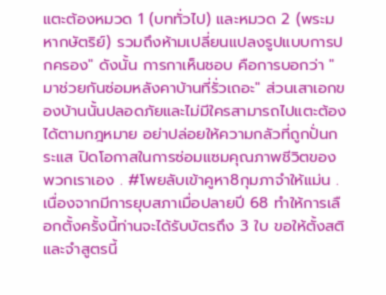แตะต้องหมวด 1 (บททั่วไป) และหมวด 2 (พระมหากษัตริย์) รวมถึงห้ามเปลี่ยนแปลงรูปแบบการปกครอง" ดังนั้น การกาเห็นชอบ คือการบอกว่า "มาช่วยกันซ่อมหลังคาบ้านที่รั่วเถอะ" ส่วนเสาเอกของบ้านนั้นปลอดภัยและไม่มีใครสามารถไปแตะต้องได้ตามกฎหมาย อย่าปล่อยให้ความกลัวที่ถูกปั่นกระแส ปิดโอกาสในการซ่อมแซมคุณภาพชีวิตของพวกเราเอง . #โพยลับเข้าคูหา8กุมภาจำให้แม่น . เนื่องจากมีการยุบสภาเมื่อปลายปี 68 ทำให้การเลือกตั้งครั้งนี้ท่านจะได้รับบัตรถึง 3 ใบ ขอให้ตั้งสติและจำสูตรนี้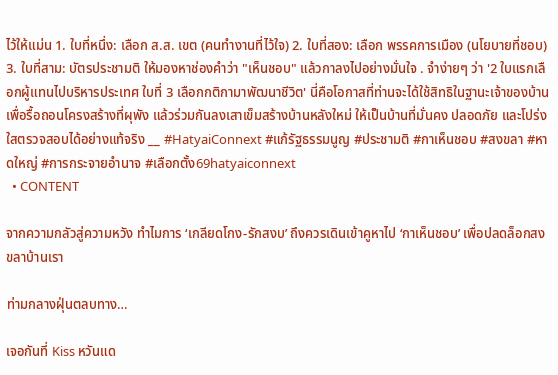ไว้ให้แม่น 1. ใบที่หนึ่ง: เลือก ส.ส. เขต (คนทำงานที่ไว้ใจ) 2. ใบที่สอง: เลือก พรรคการเมือง (นโยบายที่ชอบ) 3. ใบที่สาม: บัตรประชามติ ให้มองหาช่องคำว่า "เห็นชอบ" แล้วกาลงไปอย่างมั่นใจ . จำง่ายๆ ว่า '2 ใบแรกเลือกผู้แทนไปบริหารประเทศ ใบที่ 3 เลือกกติกามาพัฒนาชีวิต' นี่คือโอกาสที่ท่านจะได้ใช้สิทธิในฐานะเจ้าของบ้านเพื่อรื้อถอนโครงสร้างที่ผุพัง แล้วร่วมกันลงเสาเข็มสร้างบ้านหลังใหม่ ให้เป็นบ้านที่มั่นคง ปลอดภัย และโปร่งใสตรวจสอบได้อย่างแท้จริง __ #HatyaiConnext #แก้รัฐธรรมนูญ #ประชามติ #กาเห็นชอบ #สงขลา #หาดใหญ่ #การกระจายอำนาจ #เลือกตั้ง69hatyaiconnext
  • CONTENT

จากความกลัวสู่ความหวัง ทำไมการ ‘เกลียดโกง-รักสงบ’ ถึงควรเดินเข้าคูหาไป ‘กาเห็นชอบ’ เพื่อปลดล็อกสงขลาบ้านเรา

ท่ามกลางฝุ่นตลบทาง…

เจอกันที่ Kiss หวันแด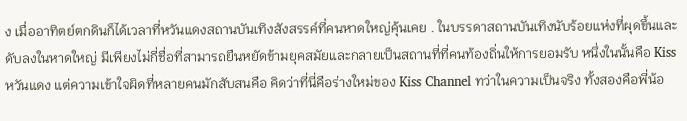ง เมื่ออาทิตย์ตกดินก็ได้เวลาที่หวันแดงสถานบันเทิงสังสรรค์ที่คนหาดใหญ่คุ้นเคย . ในบรรดาสถานบันเทิงนับร้อยแห่งที่ผุดขึ้นและดับลงในหาดใหญ่ มีเพียงไม่กี่ชื่อที่สามารถยืนหยัดข้ามยุคสมัยและกลายเป็นสถานที่ที่คนท้องถิ่นให้การยอมรับ หนึ่งในนั้นคือ Kiss หวันแดง แต่ความเข้าใจผิดที่หลายคนมักสับสนคือ คิดว่าที่นี่คือร่างใหม่ของ Kiss Channel ทว่าในความเป็นจริง ทั้งสองคือพี่น้อ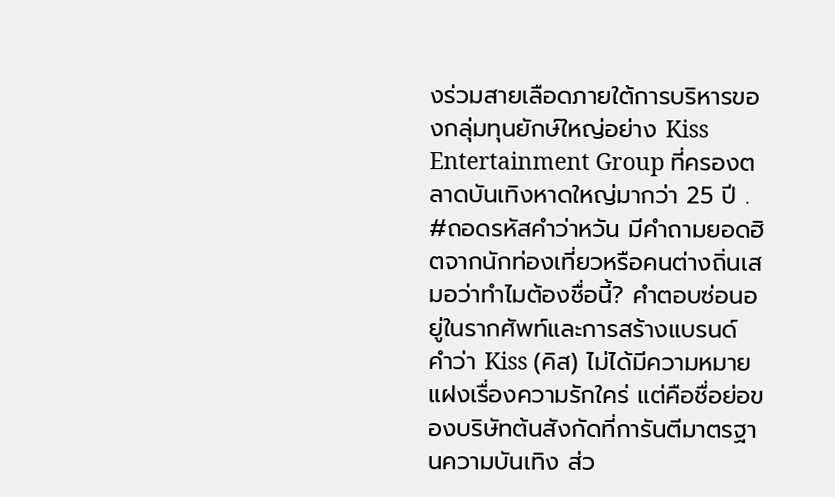งร่วมสายเลือดภายใต้การบริหารของกลุ่มทุนยักษ์ใหญ่อย่าง Kiss Entertainment Group ที่ครองตลาดบันเทิงหาดใหญ่มากว่า 25 ปี . #ถอดรหัสคำว่าหวัน มีคำถามยอดฮิตจากนักท่องเที่ยวหรือคนต่างถิ่นเสมอว่าทำไมต้องชื่อนี้? คำตอบซ่อนอยู่ในรากศัพท์และการสร้างแบรนด์ คำว่า Kiss (คิส) ไม่ได้มีความหมายแฝงเรื่องความรักใคร่ แต่คือชื่อย่อของบริษัทต้นสังกัดที่การันตีมาตรฐานความบันเทิง ส่ว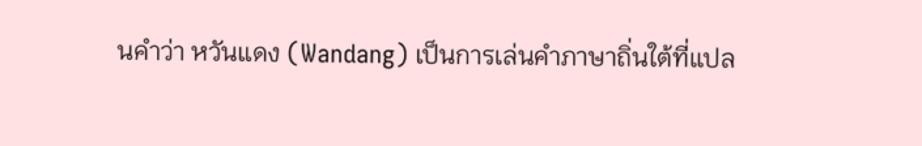นคำว่า หวันแดง (Wandang) เป็นการเล่นคำภาษาถิ่นใต้ที่แปล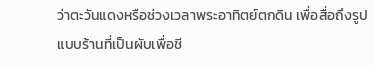ว่าตะวันแดงหรือช่วงเวลาพระอาทิตย์ตกดิน เพื่อสื่อถึงรูปแบบร้านที่เป็นผับเพื่อชี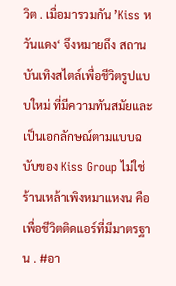วิต . เมื่อมารวมกัน ’Kiss หวันแดง‘ จึงหมายถึง สถานบันเทิงสไตล์เพื่อชีวิตรูปแบบใหม่ ที่มีความทันสมัยและเป็นเอกลักษณ์ตามแบบฉบับของ Kiss Group ไม่ใช่ร้านเหล้าเพิงหมาแหงน คือเพื่อชีวิตติดแอร์ที่มีมาตรฐาน . #อา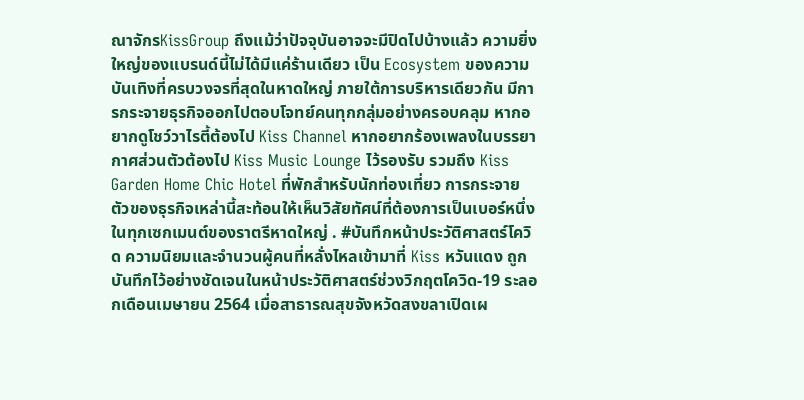ณาจักรKissGroup ถึงแม้ว่าปัจจุบันอาจจะมีปิดไปบ้างแล้ว ความยิ่งใหญ่ของแบรนด์นี้ไม่ได้มีแค่ร้านเดียว เป็น Ecosystem ของความบันเทิงที่ครบวงจรที่สุดในหาดใหญ่ ภายใต้การบริหารเดียวกัน มีการกระจายธุรกิจออกไปตอบโจทย์คนทุกกลุ่มอย่างครอบคลุม หากอยากดูโชว์วาไรตี้ต้องไป Kiss Channel หากอยากร้องเพลงในบรรยากาศส่วนตัวต้องไป Kiss Music Lounge ไว้รองรับ รวมถึง Kiss Garden Home Chic Hotel ที่พักสำหรับนักท่องเที่ยว การกระจายตัวของธุรกิจเหล่านี้สะท้อนให้เห็นวิสัยทัศน์ที่ต้องการเป็นเบอร์หนึ่งในทุกเซกเมนต์ของราตรีหาดใหญ่ . #บันทึกหน้าประวัติศาสตร์โควิด ความนิยมและจำนวนผู้คนที่หลั่งไหลเข้ามาที่ Kiss หวันแดง ถูกบันทึกไว้อย่างชัดเจนในหน้าประวัติศาสตร์ช่วงวิกฤตโควิด-19 ระลอกเดือนเมษายน 2564 เมื่อสาธารณสุขจังหวัดสงขลาเปิดเผ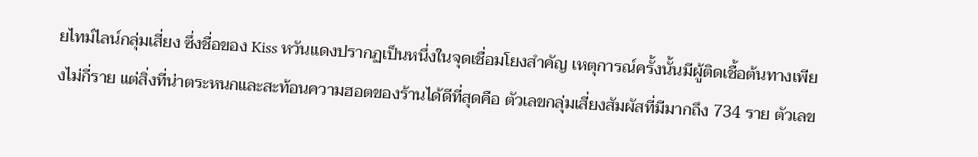ยไทม์ไลน์กลุ่มเสี่ยง ซึ่งชื่อของ Kiss หวันแดงปรากฏเป็นหนึ่งในจุดเชื่อมโยงสำคัญ เหตุการณ์ครั้งนั้นมีผู้ติดเชื้อต้นทางเพียงไม่กี่ราย แต่สิ่งที่น่าตระหนกและสะท้อนความฮอตของร้านได้ดีที่สุดคือ ตัวเลขกลุ่มเสี่ยงสัมผัสที่มีมากถึง 734 ราย ตัวเลข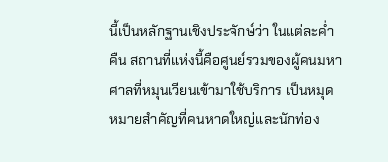นี้เป็นหลักฐานเชิงประจักษ์ว่า ในแต่ละค่ำคืน สถานที่แห่งนี้คือศูนย์รวมของผู้คนมหาศาลที่หมุนเวียนเข้ามาใช้บริการ เป็นหมุดหมายสำคัญที่คนหาดใหญ่และนักท่อง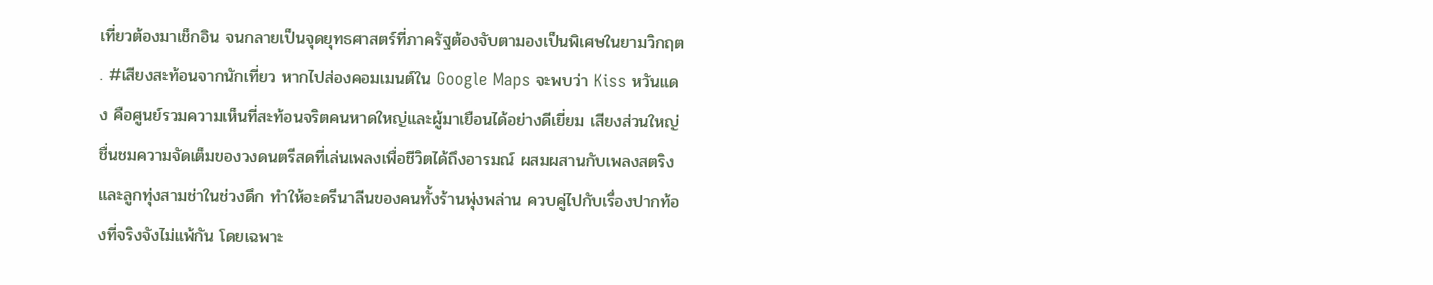เที่ยวต้องมาเช็กอิน จนกลายเป็นจุดยุทธศาสตร์ที่ภาครัฐต้องจับตามองเป็นพิเศษในยามวิกฤต . #เสียงสะท้อนจากนักเที่ยว หากไปส่องคอมเมนต์ใน Google Maps จะพบว่า Kiss หวันแดง คือศูนย์รวมความเห็นที่สะท้อนจริตคนหาดใหญ่และผู้มาเยือนได้อย่างดีเยี่ยม เสียงส่วนใหญ่ชื่นชมความจัดเต็มของวงดนตรีสดที่เล่นเพลงเพื่อชีวิตได้ถึงอารมณ์ ผสมผสานกับเพลงสตริงและลูกทุ่งสามช่าในช่วงดึก ทำให้อะดรีนาลีนของคนทั้งร้านพุ่งพล่าน ควบคู่ไปกับเรื่องปากท้องที่จริงจังไม่แพ้กัน โดยเฉพาะ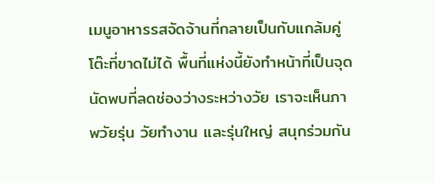เมนูอาหารรสจัดจ้านที่กลายเป็นกับแกล้มคู่โต๊ะที่ขาดไม่ได้ พื้นที่แห่งนี้ยังทำหน้าที่เป็นจุดนัดพบที่ลดช่องว่างระหว่างวัย เราจะเห็นภาพวัยรุ่น วัยทำงาน และรุ่นใหญ่ สนุกร่วมกัน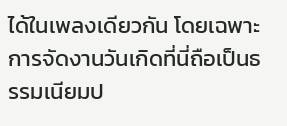ได้ในเพลงเดียวกัน โดยเฉพาะการจัดงานวันเกิดที่นี่ถือเป็นธรรมเนียมป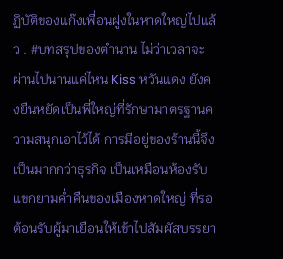ฏิบัติของแก๊งเพื่อนฝูงในหาดใหญ่ไปแล้ว . #บทสรุปของตำนาน ไม่ว่าเวลาจะผ่านไปนานแค่ไหน Kiss หวันแดง ยังคงยืนหยัดเป็นพี่ใหญ่ที่รักษามาตรฐานความสนุกเอาไว้ได้ การมีอยู่ของร้านนี้จึงเป็นมากกว่าธุรกิจ เป็นเหมือนห้องรับแขกยามค่ำคืนของเมืองหาดใหญ่ ที่รอต้อนรับผู้มาเยือนให้เข้าไปสัมผัสบรรยา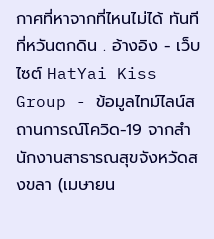กาศที่หาจากที่ไหนไม่ได้ ทันทีที่หวันตกดิน . อ้างอิง - เว็บไซต์ HatYai Kiss Group - ข้อมูลไทม์ไลน์สถานการณ์โควิด-19 จากสำนักงานสาธารณสุขจังหวัดสงขลา (เมษายน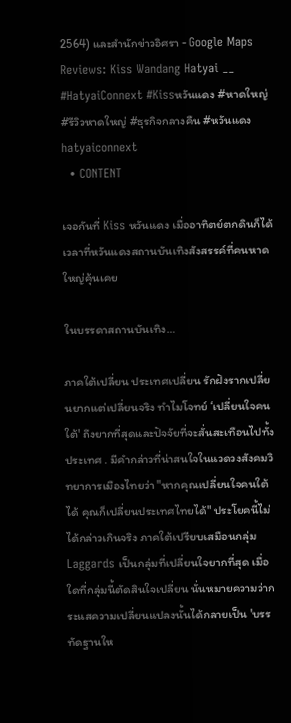2564) และสำนักข่าวอิศรา - Google Maps Reviews: Kiss Wandang Hatyai __ #HatyaiConnext #Kissหวันแดง #หาดใหญ่ #รีวิวหาดใหญ่ #ธุรกิจกลางคืน #หวันแดงhatyaiconnext
  • CONTENT

เจอกันที่ Kiss หวันแดง เมื่ออาทิตย์ตกดินก็ได้เวลาที่หวันแดงสถานบันเทิงสังสรรค์ที่คนหาดใหญ่คุ้นเคย

ในบรรดาสถานบันเทิง…

ภาคใต้เปลี่ยน ประเทศเปลี่ยน รักฝังรากเปลี่ยนยากแต่เปลี่ยนจริง ทำไมโจทย์ ‘เปลี่ยนใจคนใต้' ถึงยากที่สุดและปัจจัยที่จะสั่นสะเทือนไปทั้งประเทศ . มีคำกล่าวที่น่าสนใจในแวดวงสังคมวิทยาการเมืองไทยว่า "หากคุณเปลี่ยนใจคนใต้ได้ คุณก็เปลี่ยนประเทศไทยได้" ประโยคนี้ไม่ได้กล่าวเกินจริง ภาคใต้เปรียบเสมือนกลุ่ม Laggards เป็นกลุ่มที่เปลี่ยนใจยากที่สุด เมื่อใดที่กลุ่มนี้ตัดสินใจเปลี่ยน นั่นหมายความว่ากระแสความเปลี่ยนแปลงนั้นได้กลายเป็น 'บรรทัดฐานให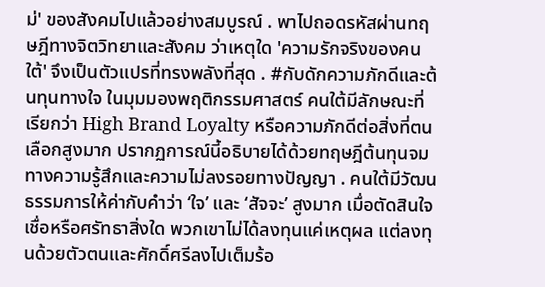ม่' ของสังคมไปแล้วอย่างสมบูรณ์ . พาไปถอดรหัสผ่านทฤษฎีทางจิตวิทยาและสังคม ว่าเหตุใด 'ความรักจริงของคนใต้' จึงเป็นตัวแปรที่ทรงพลังที่สุด . #กับดักความภักดีและต้นทุนทางใจ ในมุมมองพฤติกรรมศาสตร์ คนใต้มีลักษณะที่เรียกว่า High Brand Loyalty หรือความภักดีต่อสิ่งที่ตนเลือกสูงมาก ปรากฏการณ์นี้อธิบายได้ด้วยทฤษฎีต้นทุนจมทางความรู้สึกและความไม่ลงรอยทางปัญญา . คนใต้มีวัฒนธรรมการให้ค่ากับคำว่า ‘ใจ’ และ ‘สัจจะ’ สูงมาก เมื่อตัดสินใจเชื่อหรือศรัทธาสิ่งใด พวกเขาไม่ได้ลงทุนแค่เหตุผล แต่ลงทุนด้วยตัวตนและศักดิ์ศรีลงไปเต็มร้อ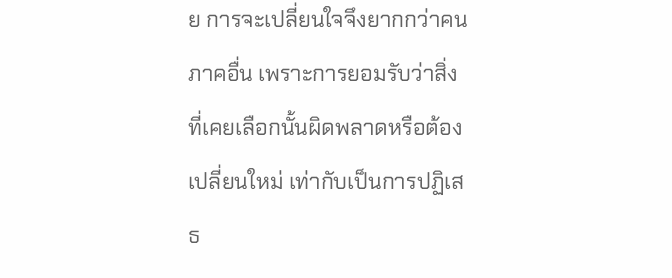ย การจะเปลี่ยนใจจึงยากกว่าคนภาคอื่น เพราะการยอมรับว่าสิ่งที่เคยเลือกนั้นผิดพลาดหรือต้องเปลี่ยนใหม่ เท่ากับเป็นการปฏิเสธ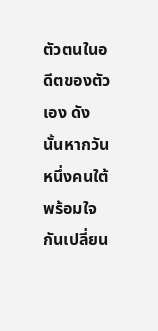ตัวตนในอดีตของตัวเอง ดังนั้นหากวันหนึ่งคนใต้พร้อมใจกันเปลี่ยน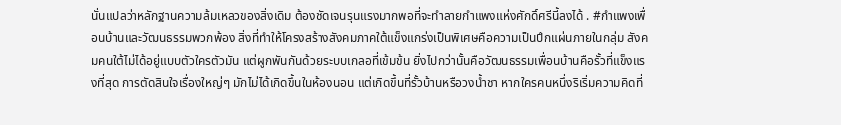นั่นแปลว่าหลักฐานความล้มเหลวของสิ่งเดิม ต้องชัดเจนรุนแรงมากพอที่จะทำลายกำแพงแห่งศักดิ์ศรีนี้ลงได้ . #กำแพงเพื่อนบ้านและวัฒนธรรมพวกพ้อง สิ่งที่ทำให้โครงสร้างสังคมภาคใต้แข็งแกร่งเป็นพิเศษคือความเป็นปึกแผ่นภายในกลุ่ม สังคมคนใต้ไม่ได้อยู่แบบตัวใครตัวมัน แต่ผูกพันกันด้วยระบบเกลอที่เข้มข้น ยิ่งไปกว่านั้นคือวัฒนธรรมเพื่อนบ้านคือรั้วที่แข็งแรงที่สุด การตัดสินใจเรื่องใหญ่ๆ มักไม่ได้เกิดขึ้นในห้องนอน แต่เกิดขึ้นที่รั้วบ้านหรือวงน้ำชา หากใครคนหนึ่งริเริ่มความคิดที่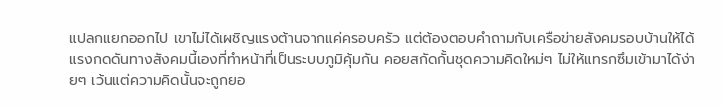แปลกแยกออกไป เขาไม่ได้เผชิญแรงต้านจากแค่ครอบครัว แต่ต้องตอบคำถามกับเครือข่ายสังคมรอบบ้านให้ได้ แรงกดดันทางสังคมนี้เองที่ทำหน้าที่เป็นระบบภูมิคุ้มกัน คอยสกัดกั้นชุดความคิดใหม่ๆ ไม่ให้แทรกซึมเข้ามาได้ง่ายๆ เว้นแต่ความคิดนั้นจะถูกยอ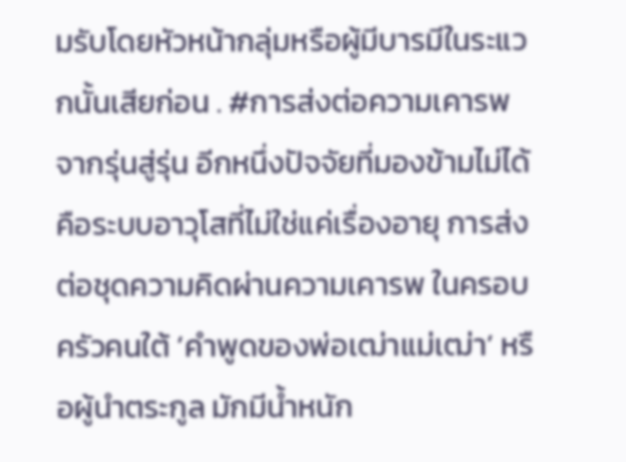มรับโดยหัวหน้ากลุ่มหรือผู้มีบารมีในระแวกนั้นเสียก่อน . #การส่งต่อความเคารพจากรุ่นสู่รุ่น อีกหนึ่งปัจจัยที่มองข้ามไม่ได้คือระบบอาวุโสที่ไม่ใช่แค่เรื่องอายุ การส่งต่อชุดความคิดผ่านความเคารพ ในครอบครัวคนใต้ ‘คำพูดของพ่อเฒ่าแม่เฒ่า’ หรือผู้นำตระกูล มักมีน้ำหนัก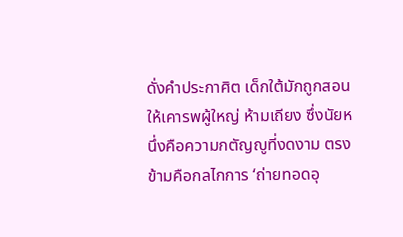ดั่งคำประกาศิต เด็กใต้มักถูกสอนให้เคารพผู้ใหญ่ ห้ามเถียง ซึ่งนัยหนึ่งคือความกตัญญูที่งดงาม ตรงข้ามคือกลไกการ ‘ถ่ายทอดอุ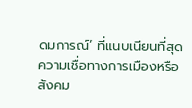ดมการณ์’ ที่แนบเนียนที่สุด ความเชื่อทางการเมืองหรือสังคม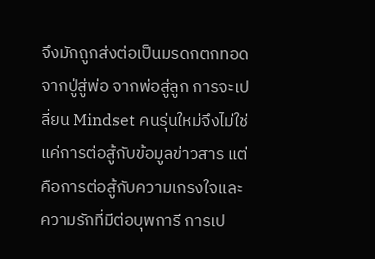จึงมักถูกส่งต่อเป็นมรดกตกทอดจากปู่สู่พ่อ จากพ่อสู่ลูก การจะเปลี่ยน Mindset คนรุ่นใหม่จึงไม่ใช่แค่การต่อสู้กับข้อมูลข่าวสาร แต่คือการต่อสู้กับความเกรงใจและความรักที่มีต่อบุพการี การเป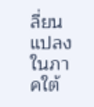ลี่ยนแปลงในภาคใต้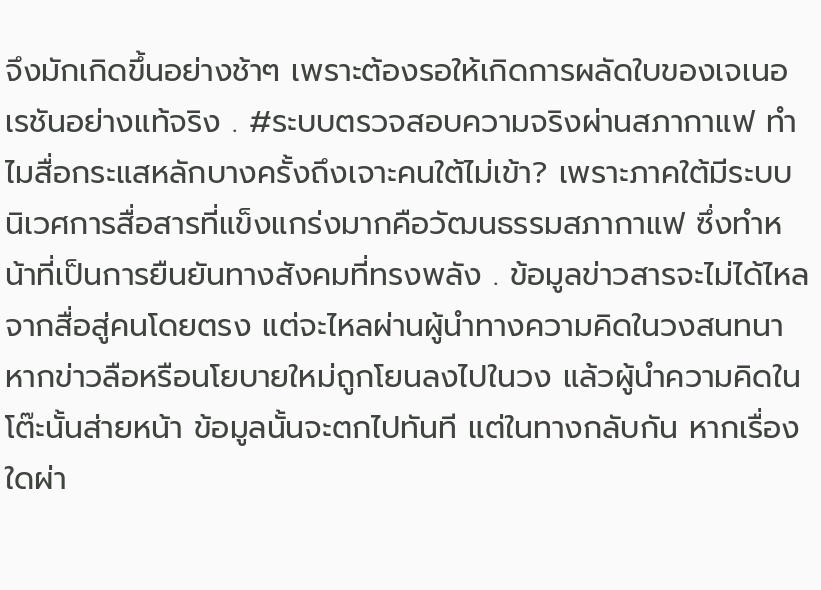จึงมักเกิดขึ้นอย่างช้าๆ เพราะต้องรอให้เกิดการผลัดใบของเจเนอเรชันอย่างแท้จริง . #ระบบตรวจสอบความจริงผ่านสภากาแฟ ทำไมสื่อกระแสหลักบางครั้งถึงเจาะคนใต้ไม่เข้า? เพราะภาคใต้มีระบบนิเวศการสื่อสารที่แข็งแกร่งมากคือวัฒนธรรมสภากาแฟ ซึ่งทำหน้าที่เป็นการยืนยันทางสังคมที่ทรงพลัง . ข้อมูลข่าวสารจะไม่ได้ไหลจากสื่อสู่คนโดยตรง แต่จะไหลผ่านผู้นำทางความคิดในวงสนทนา หากข่าวลือหรือนโยบายใหม่ถูกโยนลงไปในวง แล้วผู้นำความคิดในโต๊ะนั้นส่ายหน้า ข้อมูลนั้นจะตกไปทันที แต่ในทางกลับกัน หากเรื่องใดผ่า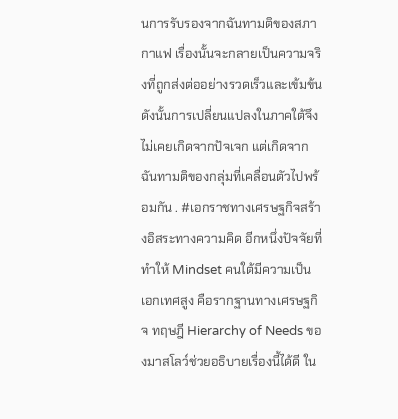นการรับรองจากฉันทามติของสภากาแฟ เรื่องนั้นจะกลายเป็นความจริงที่ถูกส่งต่ออย่างรวดเร็วและเข้มข้น ดังนั้นการเปลี่ยนแปลงในภาคใต้จึงไม่เคยเกิดจากปัจเจก แต่เกิดจากฉันทามติของกลุ่มที่เคลื่อนตัวไปพร้อมกัน . #เอกราชทางเศรษฐกิจสร้างอิสระทางความคิด อีกหนึ่งปัจจัยที่ทำให้ Mindset คนใต้มีความเป็นเอกเทศสูง คือรากฐานทางเศรษฐกิจ ทฤษฎี Hierarchy of Needs ของมาสโลว์ช่วยอธิบายเรื่องนี้ได้ดี ใน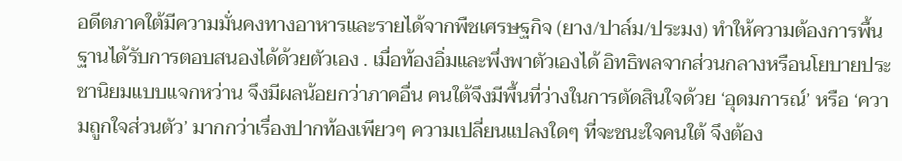อดีตภาคใต้มีความมั่นคงทางอาหารและรายได้จากพืชเศรษฐกิจ (ยาง/ปาล์ม/ประมง) ทำให้ความต้องการพื้นฐานได้รับการตอบสนองได้ด้วยตัวเอง . เมื่อท้องอิ่มและพึ่งพาตัวเองได้ อิทธิพลจากส่วนกลางหรือนโยบายประชานิยมแบบแจกหว่าน จึงมีผลน้อยกว่าภาคอื่น คนใต้จึงมีพื้นที่ว่างในการตัดสินใจด้วย ‘อุดมการณ์’ หรือ ‘ความถูกใจส่วนตัว’ มากกว่าเรื่องปากท้องเพียวๆ ความเปลี่ยนแปลงใดๆ ที่จะชนะใจคนใต้ จึงต้อง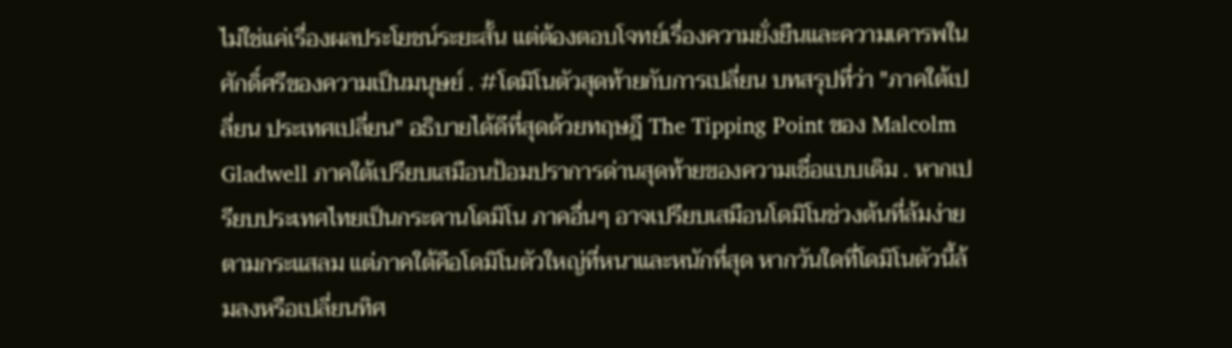ไม่ใช่แค่เรื่องผลประโยชน์ระยะสั้น แต่ต้องตอบโจทย์เรื่องความยั่งยืนและความเคารพในศักดิ์ศรีของความเป็นมนุษย์ . #โดมิโนตัวสุดท้ายกับการเปลี่ยน บทสรุปที่ว่า "ภาคใต้เปลี่ยน ประเทศเปลี่ยน" อธิบายได้ดีที่สุดด้วยทฤษฎี The Tipping Point ของ Malcolm Gladwell ภาคใต้เปรียบเสมือนป้อมปราการด่านสุดท้ายของความเชื่อแบบเดิม . หากเปรียบประเทศไทยเป็นกระดานโดมิโน ภาคอื่นๆ อาจเปรียบเสมือนโดมิโนช่วงต้นที่ล้มง่ายตามกระแสลม แต่ภาคใต้คือโดมิโนตัวใหญ่ที่หนาและหนักที่สุด หากวันใดที่โดมิโนตัวนี้ล้มลงหรือเปลี่ยนทิศ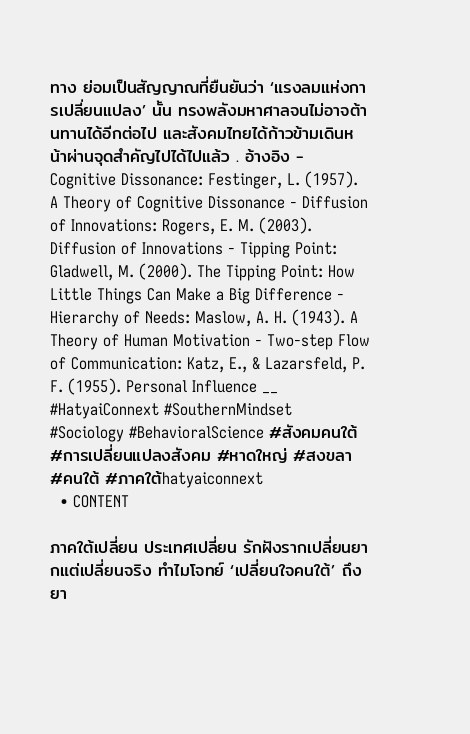ทาง ย่อมเป็นสัญญาณที่ยืนยันว่า ‘แรงลมแห่งการเปลี่ยนแปลง’ นั้น ทรงพลังมหาศาลจนไม่อาจต้านทานได้อีกต่อไป และสังคมไทยได้ก้าวข้ามเดินหน้าผ่านจุดสำคัญไปได้ไปแล้ว . อ้างอิง - Cognitive Dissonance: Festinger, L. (1957). A Theory of Cognitive Dissonance - Diffusion of Innovations: Rogers, E. M. (2003). Diffusion of Innovations - Tipping Point: Gladwell, M. (2000). The Tipping Point: How Little Things Can Make a Big Difference - Hierarchy of Needs: Maslow, A. H. (1943). A Theory of Human Motivation - Two-step Flow of Communication: Katz, E., & Lazarsfeld, P. F. (1955). Personal Influence __ #HatyaiConnext #SouthernMindset #Sociology #BehavioralScience #สังคมคนใต้ #การเปลี่ยนแปลงสังคม #หาดใหญ่ #สงขลา #คนใต้ #ภาคใต้hatyaiconnext
  • CONTENT

ภาคใต้เปลี่ยน ประเทศเปลี่ยน รักฝังรากเปลี่ยนยากแต่เปลี่ยนจริง ทำไมโจทย์ ‘เปลี่ยนใจคนใต้’ ถึงยา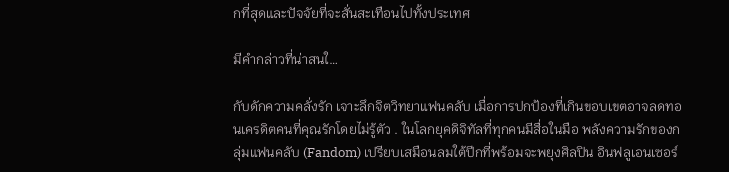กที่สุดและปัจจัยที่จะสั่นสะเทือนไปทั้งประเทศ

มีคำกล่าวที่น่าสนใ…

กับดักความคลั่งรัก เจาะลึกจิตวิทยาแฟนคลับ เมื่อการปกป้องที่เกินขอบเขตอาจลดทอนเครดิตคนที่คุณรักโดยไม่รู้ตัว . ในโลกยุคดิจิทัลที่ทุกคนมีสื่อในมือ พลังความรักของกลุ่มแฟนคลับ (Fandom) เปรียบเสมือนลมใต้ปีกที่พร้อมจะพยุงศิลปิน อินฟลูเอนเซอร์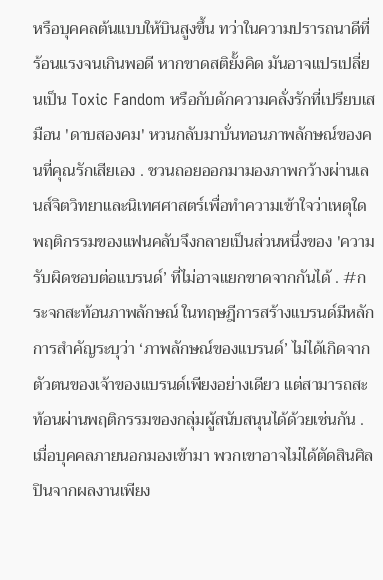หรือบุคคลต้นแบบให้บินสูงขึ้น ทว่าในความปรารถนาดีที่ร้อนแรงจนเกินพอดี หากขาดสติยั้งคิด มันอาจแปรเปลี่ยนเป็น Toxic Fandom หรือกับดักความคลั่งรักที่เปรียบเสมือน 'ดาบสองคม' หวนกลับมาบั่นทอนภาพลักษณ์ของคนที่คุณรักเสียเอง . ชวนถอยออกมามองภาพกว้างผ่านเลนส์จิตวิทยาและนิเทศศาสตร์เพื่อทำความเข้าใจว่าเหตุใดพฤติกรรมของแฟนคลับจึงกลายเป็นส่วนหนึ่งของ 'ความรับผิดชอบต่อแบรนด์’ ที่ไม่อาจแยกขาดจากกันได้ . #กระจกสะท้อนภาพลักษณ์ ในทฤษฎีการสร้างแบรนด์มีหลักการสำคัญระบุว่า ‘ภาพลักษณ์ของแบรนด์’ ไม่ได้เกิดจากตัวตนของเจ้าของแบรนด์เพียงอย่างเดียว แต่สามารถสะท้อนผ่านพฤติกรรมของกลุ่มผู้สนับสนุนได้ด้วยเช่นกัน . เมื่อบุคคลภายนอกมองเข้ามา พวกเขาอาจไม่ได้ตัดสินศิลปินจากผลงานเพียง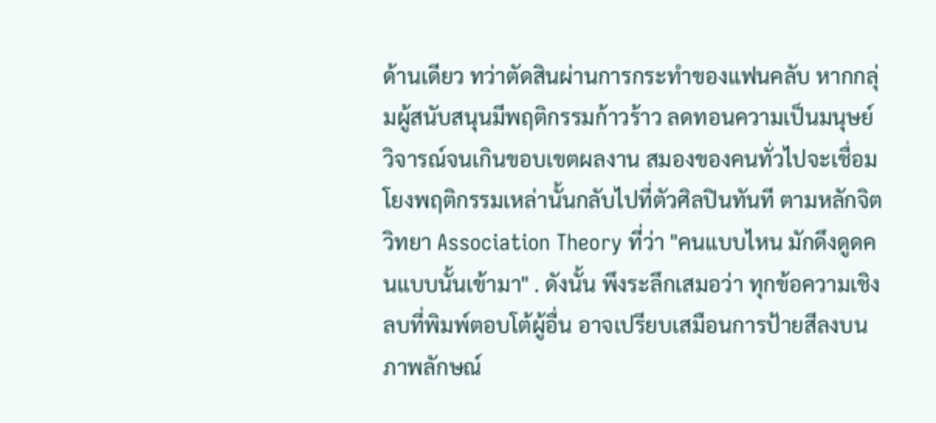ด้านเดียว ทว่าตัดสินผ่านการกระทำของแฟนคลับ หากกลุ่มผู้สนับสนุนมีพฤติกรรมก้าวร้าว ลดทอนความเป็นมนุษย์ วิจารณ์จนเกินขอบเขตผลงาน สมองของคนทั่วไปจะเชื่อมโยงพฤติกรรมเหล่านั้นกลับไปที่ตัวศิลปินทันที ตามหลักจิตวิทยา Association Theory ที่ว่า "คนแบบไหน มักดึงดูดคนแบบนั้นเข้ามา" . ดังนั้น พึงระลึกเสมอว่า ทุกข้อความเชิงลบที่พิมพ์ตอบโต้ผู้อื่น อาจเปรียบเสมือนการป้ายสีลงบนภาพลักษณ์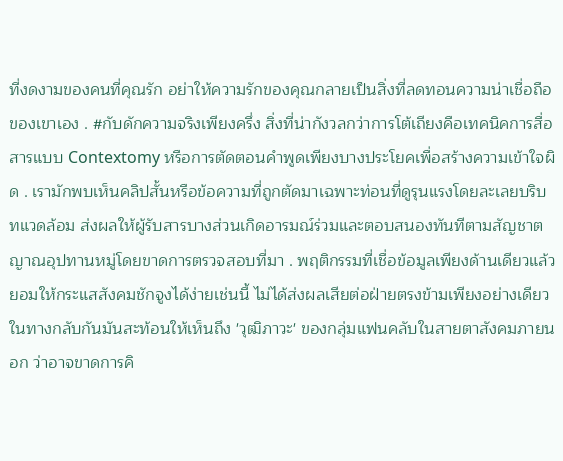ที่งดงามของคนที่คุณรัก อย่าให้ความรักของคุณกลายเป็นสิ่งที่ลดทอนความน่าเชื่อถือของเขาเอง . #กับดักความจริงเพียงครึ่ง สิ่งที่น่ากังวลกว่าการโต้เถียงคือเทคนิคการสื่อสารแบบ Contextomy หรือการตัดตอนคำพูดเพียงบางประโยคเพื่อสร้างความเข้าใจผิด . เรามักพบเห็นคลิปสั้นหรือข้อความที่ถูกตัดมาเฉพาะท่อนที่ดูรุนแรงโดยละเลยบริบทแวดล้อม ส่งผลให้ผู้รับสารบางส่วนเกิดอารมณ์ร่วมและตอบสนองทันทีตามสัญชาตญาณอุปทานหมู่โดยขาดการตรวจสอบที่มา . พฤติกรรมที่เชื่อข้อมูลเพียงด้านเดียวแล้วยอมให้กระแสสังคมชักจูงได้ง่ายเช่นนี้ ไม่ได้ส่งผลเสียต่อฝ่ายตรงข้ามเพียงอย่างเดียว ในทางกลับกันมันสะท้อนให้เห็นถึง 'วุฒิภาวะ' ของกลุ่มแฟนคลับในสายตาสังคมภายนอก ว่าอาจขาดการคิ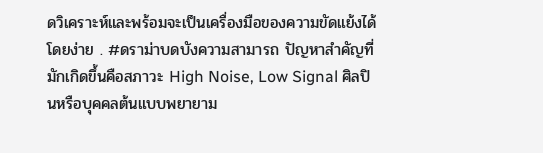ดวิเคราะห์และพร้อมจะเป็นเครื่องมือของความขัดแย้งได้โดยง่าย . #ดราม่าบดบังความสามารถ ปัญหาสำคัญที่มักเกิดขึ้นคือสภาวะ High Noise, Low Signal ศิลปินหรือบุคคลต้นแบบพยายาม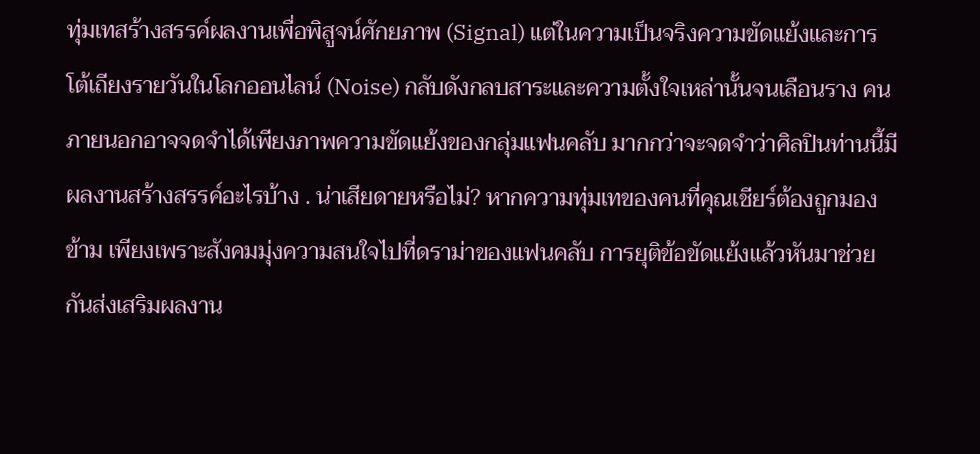ทุ่มเทสร้างสรรค์ผลงานเพื่อพิสูจน์ศักยภาพ (Signal) แต่ในความเป็นจริงความขัดแย้งและการโต้เถียงรายวันในโลกออนไลน์ (Noise) กลับดังกลบสาระและความตั้งใจเหล่านั้นจนเลือนราง คนภายนอกอาจจดจำได้เพียงภาพความขัดแย้งของกลุ่มแฟนคลับ มากกว่าจะจดจำว่าศิลปินท่านนี้มีผลงานสร้างสรรค์อะไรบ้าง . น่าเสียดายหรือไม่? หากความทุ่มเทของคนที่คุณเชียร์ต้องถูกมองข้าม เพียงเพราะสังคมมุ่งความสนใจไปที่ดราม่าของแฟนคลับ การยุติข้อขัดแย้งแล้วหันมาช่วยกันส่งเสริมผลงาน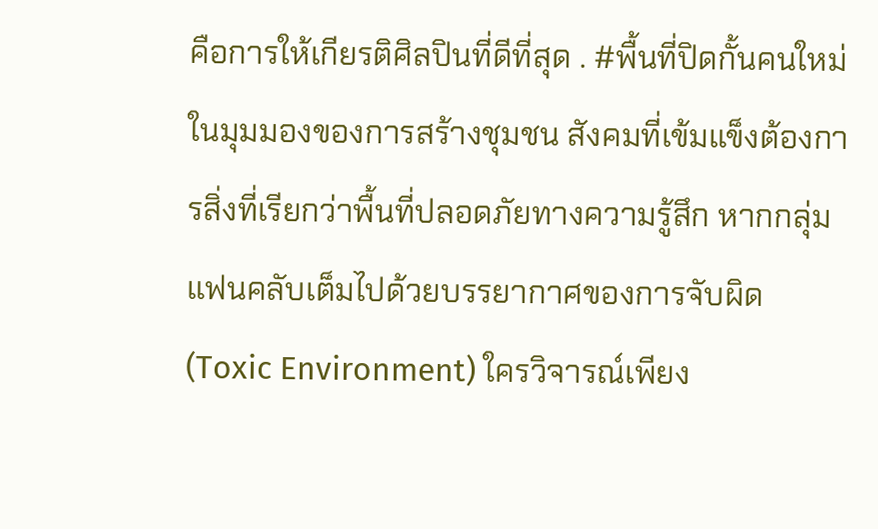คือการให้เกียรติศิลปินที่ดีที่สุด . #พื้นที่ปิดกั้นคนใหม่ ในมุมมองของการสร้างชุมชน สังคมที่เข้มแข็งต้องการสิ่งที่เรียกว่าพื้นที่ปลอดภัยทางความรู้สึก หากกลุ่มแฟนคลับเต็มไปด้วยบรรยากาศของการจับผิด (Toxic Environment) ใครวิจารณ์เพียง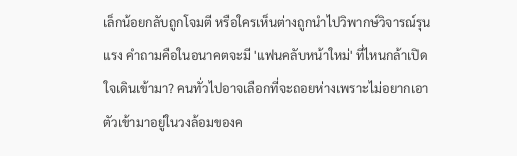เล็กน้อยกลับถูกโจมตี หรือใครเห็นต่างถูกนำไปวิพากษ์วิจารณ์รุนแรง คำถามคือในอนาคตจะมี 'แฟนคลับหน้าใหม่' ที่ไหนกล้าเปิดใจเดินเข้ามา? คนทั่วไปอาจเลือกที่จะถอยห่างเพราะไม่อยากเอาตัวเข้ามาอยู่ในวงล้อมของค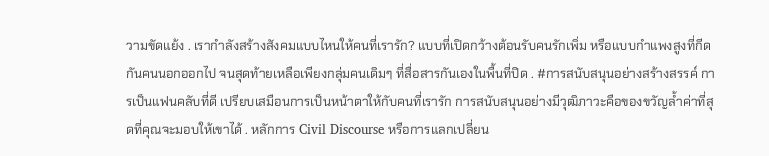วามขัดแย้ง . เรากำลังสร้างสังคมแบบไหนให้คนที่เรารัก? แบบที่เปิดกว้างต้อนรับคนรักเพิ่ม หรือแบบกำแพงสูงที่กีดกันคนนอกออกไป จนสุดท้ายเหลือเพียงกลุ่มคนเดิมๆ ที่สื่อสารกันเองในพื้นที่ปิด . #การสนับสนุนอย่างสร้างสรรค์ การเป็นแฟนคลับที่ดี เปรียบเสมือนการเป็นหน้าตาให้กับคนที่เรารัก การสนับสนุนอย่างมีวุฒิภาวะคือของขวัญล้ำค่าที่สุดที่คุณจะมอบให้เขาได้ . หลักการ Civil Discourse หรือการแลกเปลี่ยน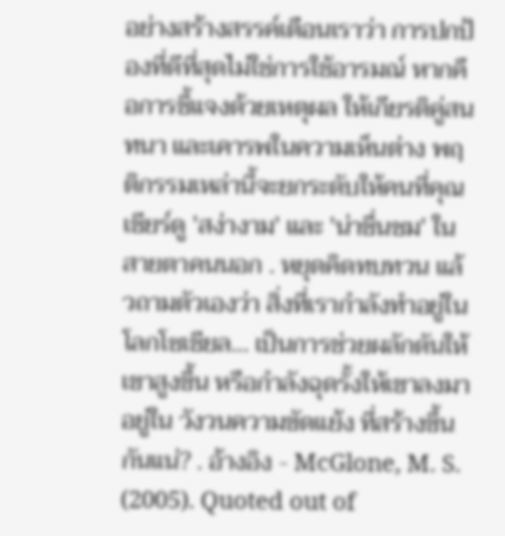อย่างสร้างสรรค์เตือนเราว่า การปกป้องที่ดีที่สุดไม่ใช่การใช้อารมณ์ หากคือการชี้แจงด้วยเหตุผล ให้เกียรติคู่สนทนา และเคารพในความเห็นต่าง พฤติกรรมเหล่านี้จะยกระดับให้คนที่คุณเชียร์ดู 'สง่างาม' และ 'น่าชื่นชม' ในสายตาคนนอก . หยุดคิดทบทวน แล้วถามตัวเองว่า สิ่งที่เรากำลังทำอยู่ในโลกโซเชียล... เป็นการช่วยผลักดันให้เขาสูงขึ้น หรือกำลังฉุดรั้งให้เขาลงมาอยู่ใน วังวนความขัดแย้ง ที่สร้างขึ้นกันแน่? . อ้างอิง - McGlone, M. S. (2005). Quoted out of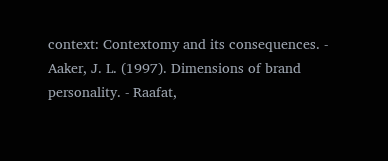context: Contextomy and its consequences. - Aaker, J. L. (1997). Dimensions of brand personality. - Raafat,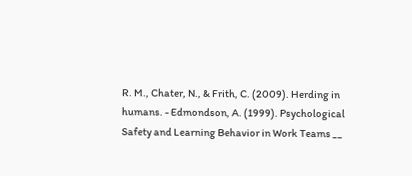R. M., Chater, N., & Frith, C. (2009). Herding in humans. - Edmondson, A. (1999). Psychological Safety and Learning Behavior in Work Teams __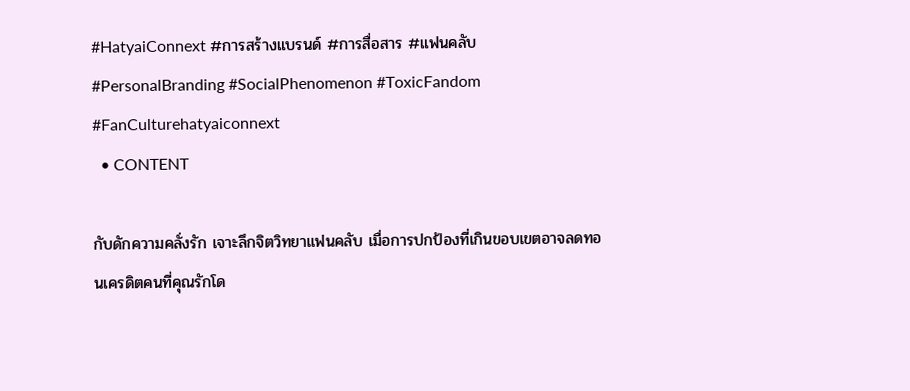#HatyaiConnext #การสร้างแบรนด์ #การสื่อสาร #แฟนคลับ #PersonalBranding #SocialPhenomenon #ToxicFandom #FanCulturehatyaiconnext
  • CONTENT

กับดักความคลั่งรัก เจาะลึกจิตวิทยาแฟนคลับ เมื่อการปกป้องที่เกินขอบเขตอาจลดทอนเครดิตคนที่คุณรักโด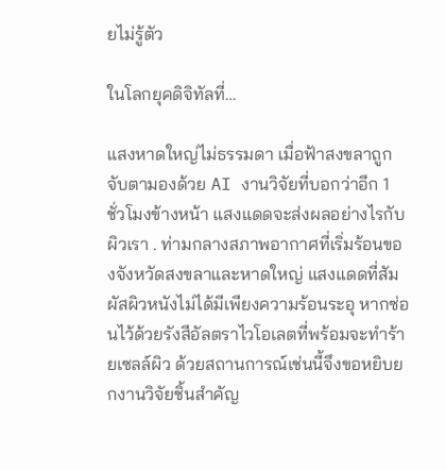ยไม่รู้ตัว

ในโลกยุคดิจิทัลที่…

แสงหาดใหญ่ไม่ธรรมดา เมื่อฟ้าสงขลาถูกจับตามองด้วย AI งานวิจัยที่บอกว่าอีก 1 ชั่วโมงข้างหน้า แสงแดดจะส่งผลอย่างไรกับผิวเรา . ท่ามกลางสภาพอากาศที่เริ่มร้อนของจังหวัดสงขลาและหาดใหญ่ แสงแดดที่สัมผัสผิวหนังไม่ได้มีเพียงความร้อนระอุ หากซ่อนไว้ด้วยรังสีอัลตราไวโอเลตที่พร้อมจะทำร้ายเซลล์ผิว ด้วยสถานการณ์เช่นนี้จึงขอหยิบยกงานวิจัยชิ้นสำคัญ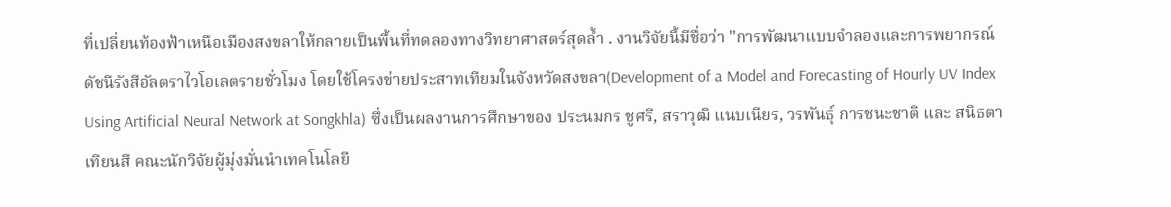ที่เปลี่ยนท้องฟ้าเหนือเมืองสงขลาให้กลายเป็นพื้นที่ทดลองทางวิทยาศาสตร์สุดล้ำ . งานวิจัยนี้มีชื่อว่า "การพัฒนาแบบจำลองและการพยากรณ์ดัชนีรังสีอัลตราไวโอเลตรายชั่วโมง โดยใช้โครงข่ายประสาทเทียมในจังหวัดสงขลา(Development of a Model and Forecasting of Hourly UV Index Using Artificial Neural Network at Songkhla) ซึ่งเป็นผลงานการศึกษาของ ประนมกร ชูศรี, สราวุฒิ แนบเนียร, วรพันธุ์ การชนะชาติ และ สนิธตา เทียนสี คณะนักวิจัยผู้มุ่งมั่นนำเทคโนโลยี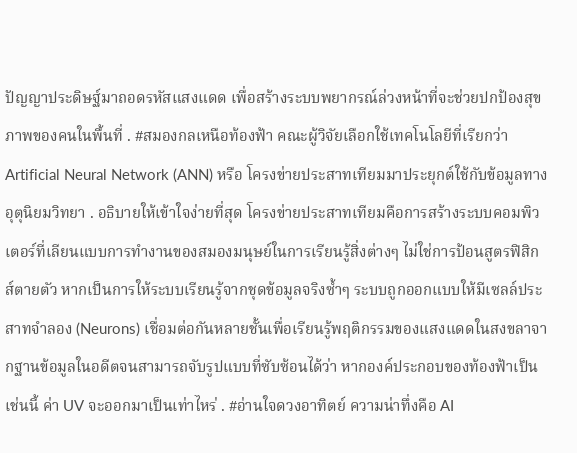ปัญญาประดิษฐ์มาถอดรหัสแสงแดด เพื่อสร้างระบบพยากรณ์ล่วงหน้าที่จะช่วยปกป้องสุขภาพของคนในพื้นที่ . #สมองกลเหนือท้องฟ้า คณะผู้วิจัยเลือกใช้เทคโนโลยีที่เรียกว่า Artificial Neural Network (ANN) หรือ โครงข่ายประสาทเทียมมาประยุกต์ใช้กับข้อมูลทางอุตุนิยมวิทยา . อธิบายให้เข้าใจง่ายที่สุด โครงข่ายประสาทเทียมคือการสร้างระบบคอมพิวเตอร์ที่เลียนแบบการทำงานของสมองมนุษย์ในการเรียนรู้สิ่งต่างๆ ไม่ใช่การป้อนสูตรฟิสิกส์ตายตัว หากเป็นการให้ระบบเรียนรู้จากชุดข้อมูลจริงซ้ำๆ ระบบถูกออกแบบให้มีเซลล์ประสาทจำลอง (Neurons) เชื่อมต่อกันหลายชั้นเพื่อเรียนรู้พฤติกรรมของแสงแดดในสงขลาจากฐานข้อมูลในอดีตจนสามารถจับรูปแบบที่ซับซ้อนได้ว่า หากองค์ประกอบของท้องฟ้าเป็นเช่นนี้ ค่า UV จะออกมาเป็นเท่าไหร่ . #อ่านใจดวงอาทิตย์ ความน่าทึ่งคือ AI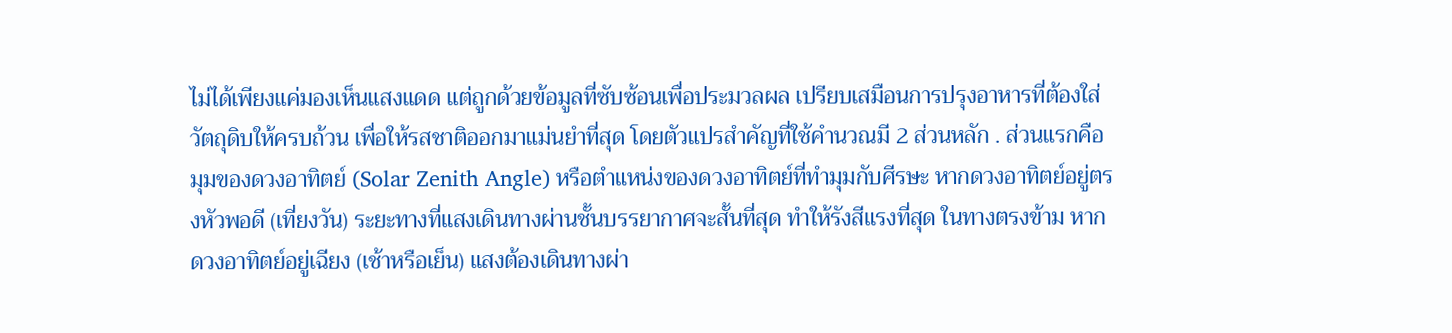ไม่ได้เพียงแค่มองเห็นแสงแดด แต่ถูกด้วยข้อมูลที่ซับซ้อนเพื่อประมวลผล เปรียบเสมือนการปรุงอาหารที่ต้องใส่วัตถุดิบให้ครบถ้วน เพื่อให้รสชาติออกมาแม่นยำที่สุด โดยตัวแปรสำคัญที่ใช้คำนวณมี 2 ส่วนหลัก . ส่วนแรกคือ มุมของดวงอาทิตย์ (Solar Zenith Angle) หรือตำแหน่งของดวงอาทิตย์ที่ทำมุมกับศีรษะ หากดวงอาทิตย์อยู่ตรงหัวพอดี (เที่ยงวัน) ระยะทางที่แสงเดินทางผ่านชั้นบรรยากาศจะสั้นที่สุด ทำให้รังสีแรงที่สุด ในทางตรงข้าม หากดวงอาทิตย์อยู่เฉียง (เช้าหรือเย็น) แสงต้องเดินทางผ่า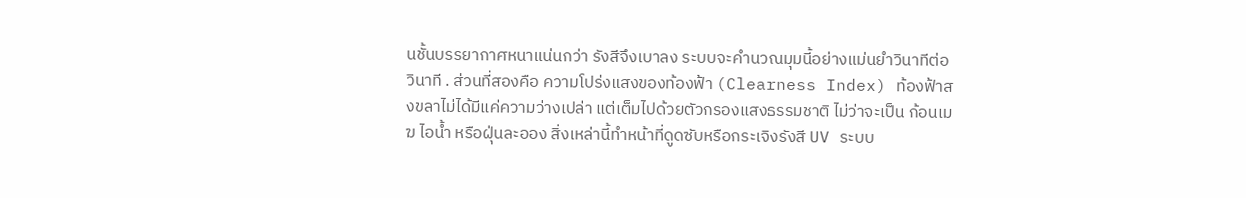นชั้นบรรยากาศหนาแน่นกว่า รังสีจึงเบาลง ระบบจะคำนวณมุมนี้อย่างแม่นยำวินาทีต่อวินาที . ส่วนที่สองคือ ความโปร่งแสงของท้องฟ้า (Clearness Index) ท้องฟ้าสงขลาไม่ได้มีแค่ความว่างเปล่า แต่เต็มไปด้วยตัวกรองแสงธรรมชาติ ไม่ว่าจะเป็น ก้อนเมฆ ไอน้ำ หรือฝุ่นละออง สิ่งเหล่านี้ทำหน้าที่ดูดซับหรือกระเจิงรังสี UV ระบบ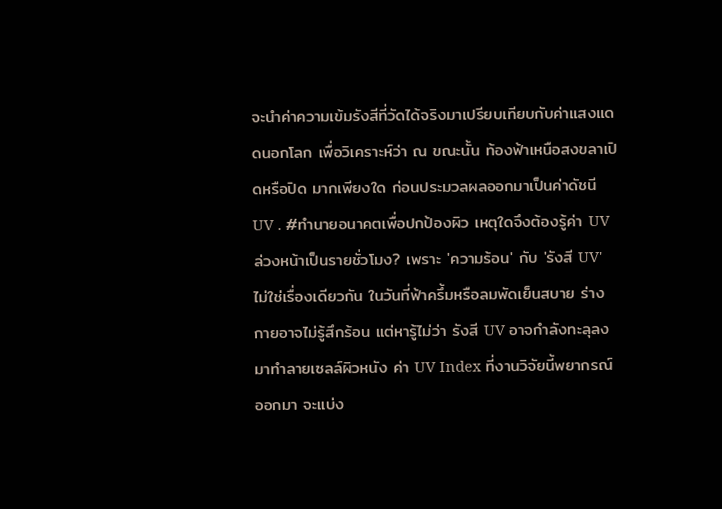จะนำค่าความเข้มรังสีที่วัดได้จริงมาเปรียบเทียบกับค่าแสงแดดนอกโลก เพื่อวิเคราะห์ว่า ณ ขณะนั้น ท้องฟ้าเหนือสงขลาเปิดหรือปิด มากเพียงใด ก่อนประมวลผลออกมาเป็นค่าดัชนี UV . #ทำนายอนาคตเพื่อปกป้องผิว เหตุใดจึงต้องรู้ค่า UV ล่วงหน้าเป็นรายชั่วโมง? เพราะ 'ความร้อน' กับ 'รังสี UV' ไม่ใช่เรื่องเดียวกัน ในวันที่ฟ้าครึ้มหรือลมพัดเย็นสบาย ร่างกายอาจไม่รู้สึกร้อน แต่หารู้ไม่ว่า รังสี UV อาจกำลังทะลุลงมาทำลายเซลล์ผิวหนัง ค่า UV Index ที่งานวิจัยนี้พยากรณ์ออกมา จะแบ่ง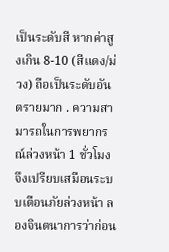เป็นระดับสี หากค่าสูงเกิน 8-10 (สีแดง/ม่วง) ถือเป็นระดับอันตรายมาก . ความสามารถในการพยากรณ์ล่วงหน้า 1 ชั่วโมง จึงเปรียบเสมือนระบบเตือนภัยล่วงหน้า ลองจินตนาการว่าก่อน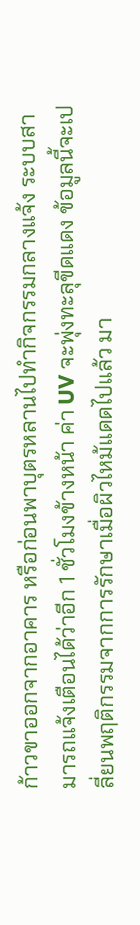ก้าวขาออกจากอาคาร หรือก่อนพาบุตรหลานไปทำกิจกรรมกลางแจ้ง ระบบสามารถแจ้งเตือนได้ว่าอีก 1 ชั่วโมงข้างหน้า ค่า UV จะพุ่งทะลุขีดแดง ข้อมูลนี้จะเปลี่ยนพฤติกรรมจากการรักษาเมื่อผิวไหม้แดดไปแล้ว มา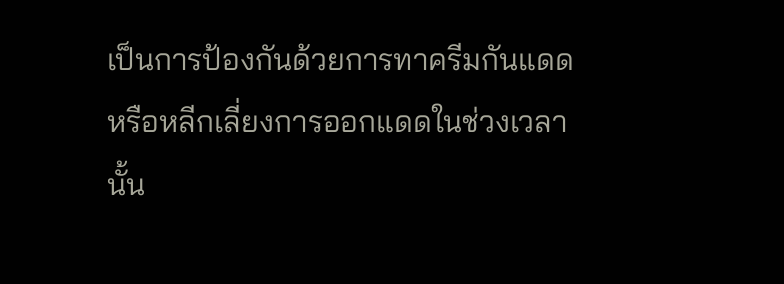เป็นการป้องกันด้วยการทาครีมกันแดด หรือหลีกเลี่ยงการออกแดดในช่วงเวลานั้น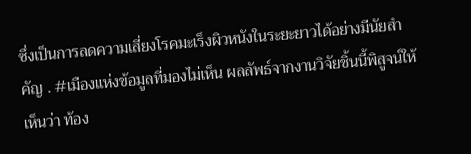ซึ่งเป็นการลดความเสี่ยงโรคมะเร็งผิวหนังในระยะยาวได้อย่างมีนัยสำคัญ . #เมืองแห่งข้อมูลที่มองไม่เห็น ผลลัพธ์จากงานวิจัยชิ้นนี้พิสูจน์ให้เห็นว่า ท้อง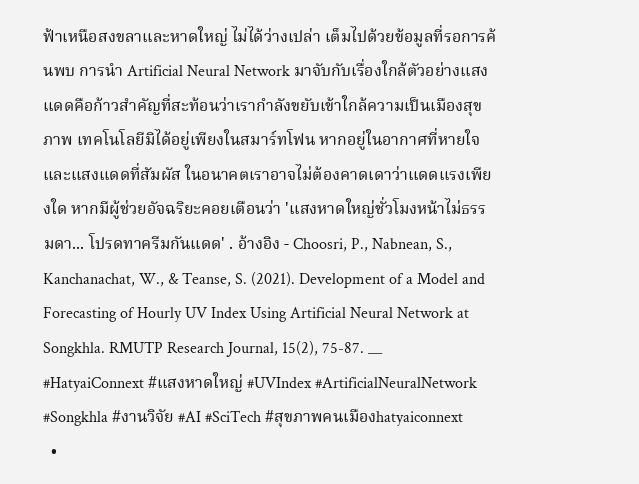ฟ้าเหนือสงขลาและหาดใหญ่ ไม่ได้ว่างเปล่า เต็มไปด้วยข้อมูลที่รอการค้นพบ การนำ Artificial Neural Network มาจับกับเรื่องใกล้ตัวอย่างแสงแดดคือก้าวสำคัญที่สะท้อนว่าเรากำลังขยับเข้าใกล้ความเป็นเมืองสุขภาพ เทคโนโลยีมิได้อยู่เพียงในสมาร์ทโฟน หากอยู่ในอากาศที่หายใจและแสงแดดที่สัมผัส ในอนาคตเราอาจไม่ต้องคาดเดาว่าแดดแรงเพียงใด หากมีผู้ช่วยอัจฉริยะคอยเตือนว่า 'แสงหาดใหญ่ชั่วโมงหน้าไม่ธรรมดา... โปรดทาครีมกันแดด' . อ้างอิง - Choosri, P., Nabnean, S., Kanchanachat, W., & Teanse, S. (2021). Development of a Model and Forecasting of Hourly UV Index Using Artificial Neural Network at Songkhla. RMUTP Research Journal, 15(2), 75-87. __ #HatyaiConnext #แสงหาดใหญ่ #UVIndex #ArtificialNeuralNetwork #Songkhla #งานวิจัย #AI #SciTech #สุขภาพคนเมืองhatyaiconnext
  •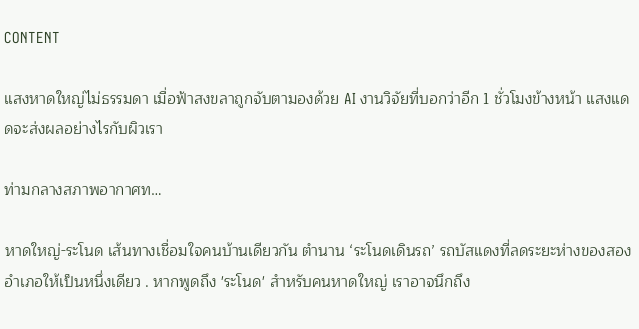CONTENT

แสงหาดใหญ่ไม่ธรรมดา เมื่อฟ้าสงขลาถูกจับตามองด้วย AI งานวิจัยที่บอกว่าอีก 1 ชั่วโมงข้างหน้า แสงแดดจะส่งผลอย่างไรกับผิวเรา

ท่ามกลางสภาพอากาศท…

หาดใหญ่-ระโนด เส้นทางเชื่อมใจคนบ้านเดียวกัน ตำนาน ‘ระโนดเดินรถ’ รถบัสแดงที่ลดระยะห่างของสองอำเภอให้เป็นหนึ่งเดียว . หากพูดถึง 'ระโนด' สำหรับคนหาดใหญ่ เราอาจนึกถึง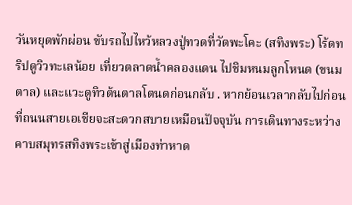วันหยุดพักผ่อน ขับรถไปไหว้หลวงปู่ทวดที่วัดพะโคะ (สทิงพระ) โร้ดทริปดูวิวทะเลน้อย เที่ยวตลาดน้ำคลองแดน ไปชิมหนมลูกโหนด (ขนมตาล) และแวะดูทิวต้นตาลโตนดก่อนกลับ . หากย้อนเวลากลับไปก่อนที่ถนนสายเอเชียจะสะดวกสบายเหมือนปัจจุบัน การเดินทางระหว่างคาบสมุทรสทิงพระเข้าสู่เมืองท่าหาด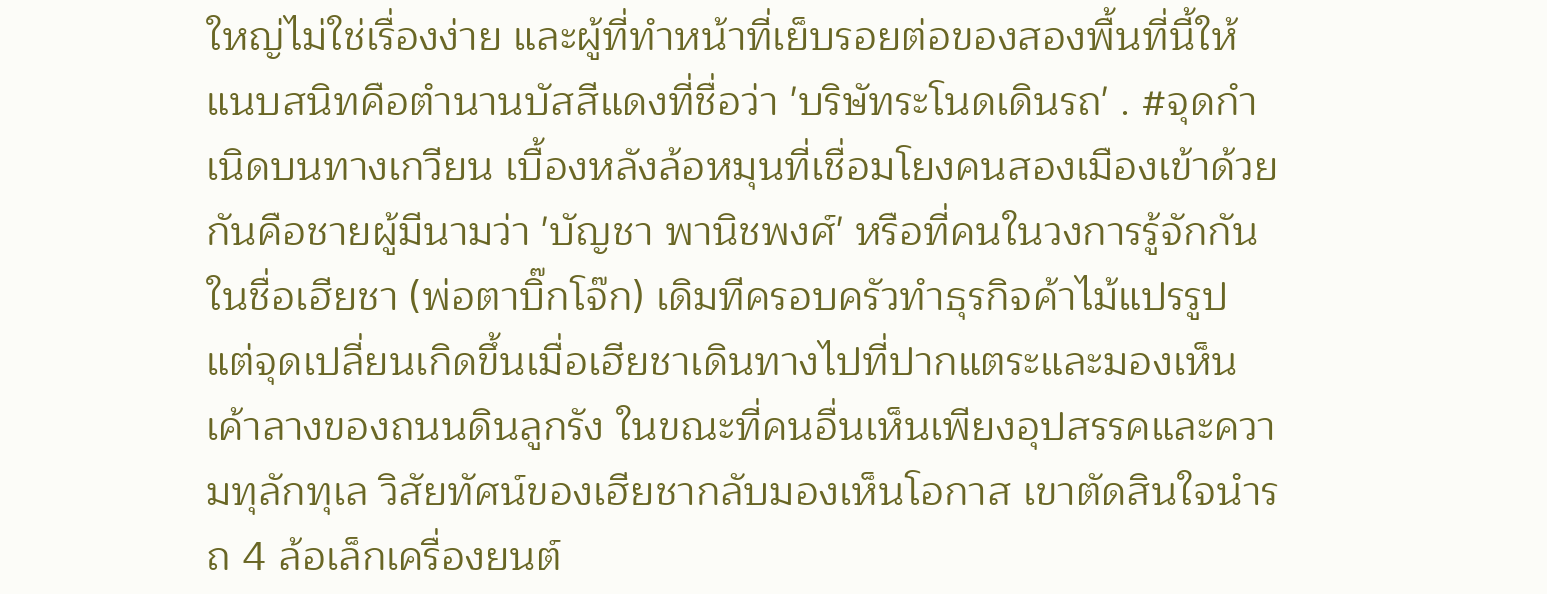ใหญ่ไม่ใช่เรื่องง่าย และผู้ที่ทำหน้าที่เย็บรอยต่อของสองพื้นที่นี้ให้แนบสนิทคือตำนานบัสสีแดงที่ชื่อว่า 'บริษัทระโนดเดินรถ' . #จุดกำเนิดบนทางเกวียน เบื้องหลังล้อหมุนที่เชื่อมโยงคนสองเมืองเข้าด้วยกันคือชายผู้มีนามว่า 'บัญชา พานิชพงศ์' หรือที่คนในวงการรู้จักกันในชื่อเฮียชา (พ่อตาบิ๊กโจ๊ก) เดิมทีครอบครัวทำธุรกิจค้าไม้แปรรูป แต่จุดเปลี่ยนเกิดขึ้นเมื่อเฮียชาเดินทางไปที่ปากแตระและมองเห็นเค้าลางของถนนดินลูกรัง ในขณะที่คนอื่นเห็นเพียงอุปสรรคและความทุลักทุเล วิสัยทัศน์ของเฮียชากลับมองเห็นโอกาส เขาตัดสินใจนำรถ 4 ล้อเล็กเครื่องยนต์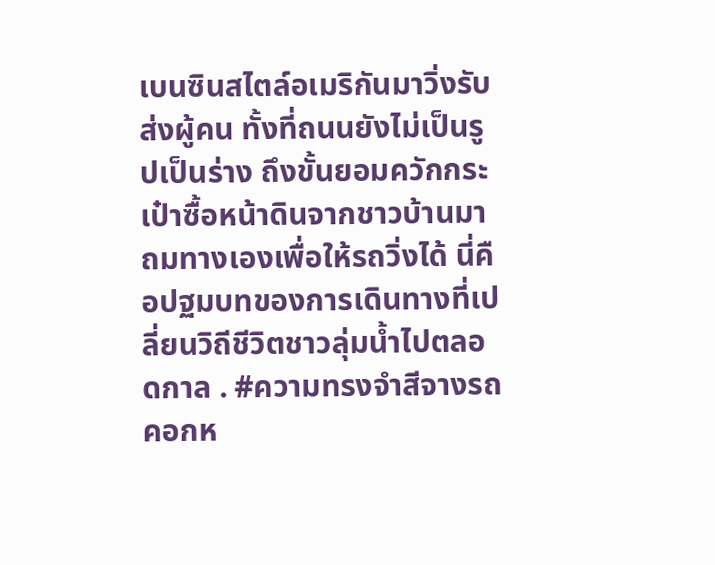เบนซินสไตล์อเมริกันมาวิ่งรับส่งผู้คน ทั้งที่ถนนยังไม่เป็นรูปเป็นร่าง ถึงขั้นยอมควักกระเป๋าซื้อหน้าดินจากชาวบ้านมาถมทางเองเพื่อให้รถวิ่งได้ นี่คือปฐมบทของการเดินทางที่เปลี่ยนวิถีชีวิตชาวลุ่มน้ำไปตลอดกาล . #ความทรงจำสีจางรถคอกห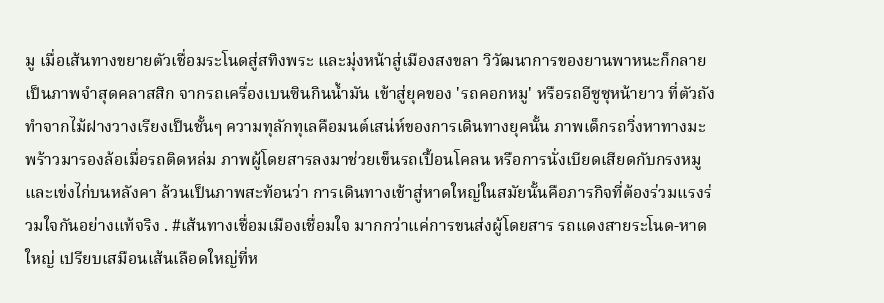มู เมื่อเส้นทางขยายตัวเชื่อมระโนดสู่สทิงพระ และมุ่งหน้าสู่เมืองสงขลา วิวัฒนาการของยานพาหนะก็กลายเป็นภาพจำสุดคลาสสิก จากรถเครื่องเบนซินกินน้ำมัน เข้าสู่ยุคของ 'รถคอกหมู' หรือรถอีซูซุหน้ายาว ที่ตัวถังทำจากไม้ฝางวางเรียงเป็นชั้นๆ ความทุลักทุเลคือมนต์เสน่ห์ของการเดินทางยุคนั้น ภาพเด็กรถวิ่งหาทางมะพร้าวมารองล้อเมื่อรถติดหล่ม ภาพผู้โดยสารลงมาช่วยเข็นรถเปื้อนโคลน หรือการนั่งเบียดเสียดกับกรงหมูและเข่งไก่บนหลังคา ล้วนเป็นภาพสะท้อนว่า การเดินทางเข้าสู่หาดใหญ่ในสมัยนั้นคือภารกิจที่ต้องร่วมแรงร่วมใจกันอย่างแท้จริง . #เส้นทางเชื่อมเมืองเชื่อมใจ มากกว่าแค่การขนส่งผู้โดยสาร รถแดงสายระโนด-หาดใหญ่ เปรียบเสมือนเส้นเลือดใหญ่ที่ห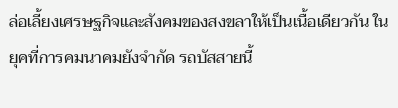ล่อเลี้ยงเศรษฐกิจและสังคมของสงขลาให้เป็นเนื้อเดียวกัน ในยุคที่การคมนาคมยังจำกัด รถบัสสายนี้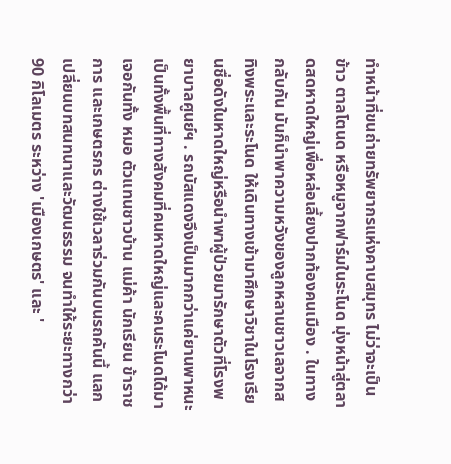ทำหน้าที่ขนถ่ายทรัพยากรแห่งคาบสมุทร ไม่ว่าจะเป็น ข้าว ตาลโตนด หรือหมูจากฟาร์มในระโนด มุ่งหน้าสู่ตลาดสดหาดใหญ่เพื่อหล่อเลี้ยงปากท้องคนเมือง . ในทางกลับกัน มันก็นำพาความหวังของลูกหลานชาวเลจากสทิงพระและระโนด ให้เดินทางเข้ามาศึกษาวิชาในโรงเรียนชื่อดังในหาดใหญ่หรือนำพาผู้ป่วยมารักษาตัวที่โรงพยาบาลศูนย์ฯ . รถบัสแดงจึงเป็นมากกว่าแค่ยานพาหนะ เป็นทั้งพื้นที่ทางสังคมที่คนหาดใหญ่และคนระโนดได้มาเจอกันทั้ง หมอ ตัวแทนชาวบ้าน แม่ค้า นักเรียน ข้าราชการ และเกษตรกร ต่างใช้เวลาร่วมกันบนรถคันนี้ แลกเปลี่ยนบทสนทนาและวัฒนธรรม จนทำให้ระยะทางกว่า 90 กิโลเมตร ระหว่าง 'เมืองเกษตร' และ '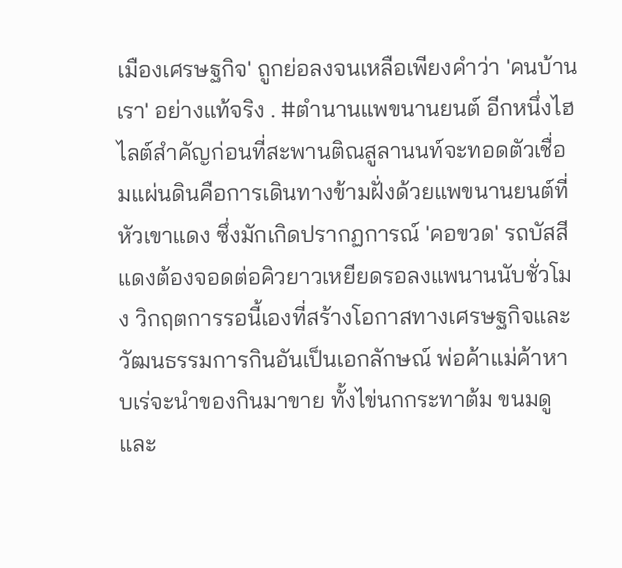เมืองเศรษฐกิจ' ถูกย่อลงจนเหลือเพียงคำว่า 'คนบ้านเรา' อย่างแท้จริง . #ตำนานแพขนานยนต์ อีกหนึ่งไฮไลต์สำคัญก่อนที่สะพานติณสูลานนท์จะทอดตัวเชื่อมแผ่นดินคือการเดินทางข้ามฝั่งด้วยแพขนานยนต์ที่หัวเขาแดง ซึ่งมักเกิดปรากฏการณ์ 'คอขวด' รถบัสสีแดงต้องจอดต่อคิวยาวเหยียดรอลงแพนานนับชั่วโมง วิกฤตการรอนี้เองที่สร้างโอกาสทางเศรษฐกิจและวัฒนธรรมการกินอันเป็นเอกลักษณ์ พ่อค้าแม่ค้าหาบเร่จะนำของกินมาขาย ทั้งไข่นกกระทาต้ม ขนมดู และ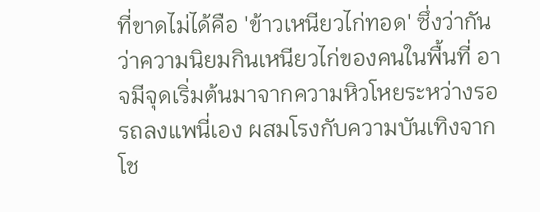ที่ขาดไม่ได้คือ 'ข้าวเหนียวไก่ทอด' ซึ่งว่ากันว่าความนิยมกินเหนียวไก่ของคนในพื้นที่ อาจมีจุดเริ่มต้นมาจากความหิวโหยระหว่างรอรถลงแพนี่เอง ผสมโรงกับความบันเทิงจากโช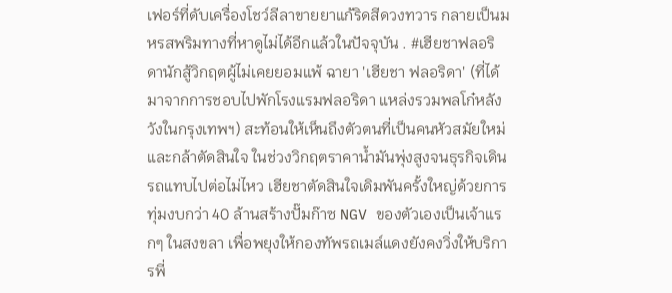เฟอร์ที่ดับเครื่องโชว์ลีลาขายยาแก้ริดสีดวงทวาร กลายเป็นมหรสพริมทางที่หาดูไม่ได้อีกแล้วในปัจจุบัน . #เฮียชาฟลอริดานักสู้วิกฤตผู้ไม่เคยยอมแพ้ ฉายา 'เฮียชา ฟลอริดา' (ที่ได้มาจากการชอบไปพักโรงแรมฟลอริดา แหล่งรวมพลโก๋หลังวังในกรุงเทพฯ) สะท้อนให้เห็นถึงตัวตนที่เป็นคนหัวสมัยใหม่และกล้าตัดสินใจ ในช่วงวิกฤตราคาน้ำมันพุ่งสูงจนธุรกิจเดินรถแทบไปต่อไม่ไหว เฮียชาตัดสินใจเดิมพันครั้งใหญ่ด้วยการทุ่มงบกว่า 40 ล้านสร้างปั๊มก๊าซ NGV ของตัวเองเป็นเจ้าแรกๆ ในสงขลา เพื่อพยุงให้กองทัพรถเมล์แดงยังคงวิ่งให้บริการพี่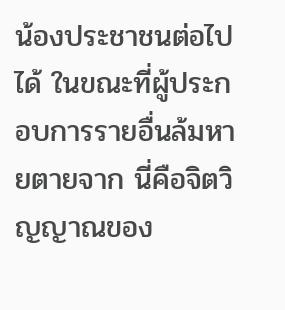น้องประชาชนต่อไปได้ ในขณะที่ผู้ประกอบการรายอื่นล้มหายตายจาก นี่คือจิตวิญญาณของ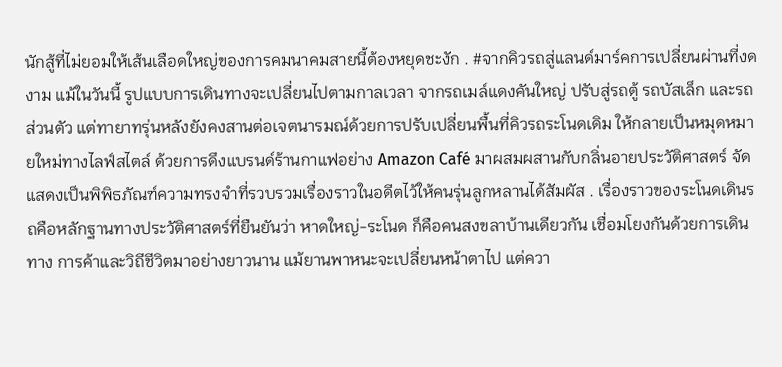นักสู้ที่ไม่ยอมให้เส้นเลือดใหญ่ของการคมนาคมสายนี้ต้องหยุดชะงัก . #จากคิวรถสู่แลนด์มาร์คการเปลี่ยนผ่านที่งดงาม แม้ในวันนี้ รูปแบบการเดินทางจะเปลี่ยนไปตามกาลเวลา จากรถเมล์แดงคันใหญ่ ปรับสู่รถตู้ รถบัสเล็ก และรถส่วนตัว แต่ทายาทรุ่นหลังยังคงสานต่อเจตนารมณ์ด้วยการปรับเปลี่ยนพื้นที่คิวรถระโนดเดิม ให้กลายเป็นหมุดหมายใหม่ทางไลฟ์สไตล์ ด้วยการดึงแบรนด์ร้านกาแฟอย่าง Amazon Café มาผสมผสานกับกลิ่นอายประวัติศาสตร์ จัดแสดงเป็นพิพิธภัณฑ์ความทรงจำที่รวบรวมเรื่องราวในอดีตไว้ให้คนรุ่นลูกหลานได้สัมผัส . เรื่องราวของระโนดเดินรถคือหลักฐานทางประวัติศาสตร์ที่ยืนยันว่า หาดใหญ่-ระโนด ก็คือคนสงขลาบ้านเดียวกัน เชื่อมโยงกันด้วยการเดินทาง การค้าและวิถีชีวิตมาอย่างยาวนาน แม้ยานพาหนะจะเปลี่ยนหน้าตาไป แต่ควา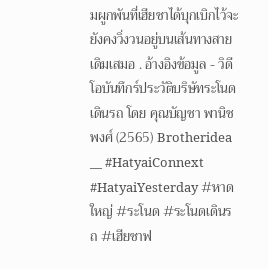มผูกพันที่เฮียชาได้บุกเบิกไว้จะยังคงวิ่งวนอยู่บนเส้นทางสายเดิมเสมอ . อ้างอิงข้อมูล - วิดีโอบันทึกร์ประวัติบริษัทระโนดเดินรถ โดย คุณบัญชา พานิชพงศ์ (2565) Brotheridea __ #HatyaiConnext #HatyaiYesterday #หาดใหญ่ #ระโนด #ระโนดเดินรถ #เฮียชาฟ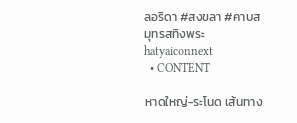ลอริดา #สงขลา #คาบสมุทรสทิงพระhatyaiconnext
  • CONTENT

หาดใหญ่-ระโนด เส้นทาง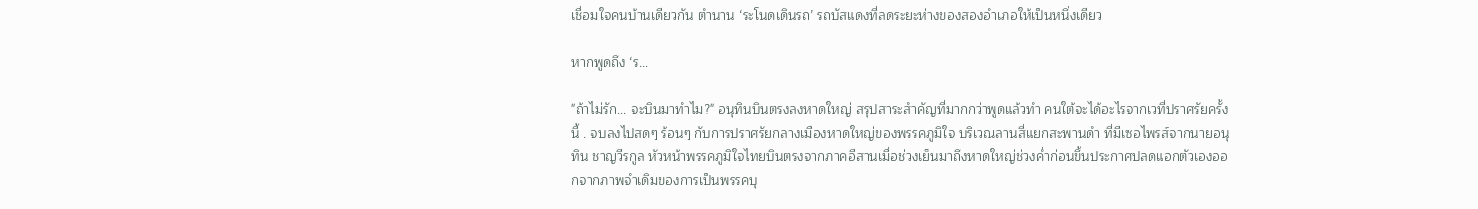เชื่อมใจคนบ้านเดียวกัน ตำนาน ‘ระโนดเดินรถ’ รถบัสแดงที่ลดระยะห่างของสองอำเภอให้เป็นหนึ่งเดียว

หากพูดถึง ‘ร…

"ถ้าไม่รัก... จะบินมาทำไม?" อนุทินบินตรงลงหาดใหญ่ สรุปสาระสำคัญที่มากกว่าพูดแล้วทำ คนใต้จะได้อะไรจากเวที่ปราศรัยครั้งนี้ . จบลงไปสดๆ ร้อนๆ กับการปราศรัยกลางเมืองหาดใหญ่ของพรรคภูมิใจ บริเวณลานสี่แยกสะพานดำ ที่มีเซอไพรส์จากนายอนุทิน ชาญวีรกูล หัวหน้าพรรคภูมิใจไทยบินตรงจากภาคอีสานเมื่อช่วงเย็นมาถึงหาดใหญ่ช่วงค่ำก่อนขึ้นประกาศปลดแอกตัวเองออกจากภาพจำเดิมของการเป็นพรรคบุ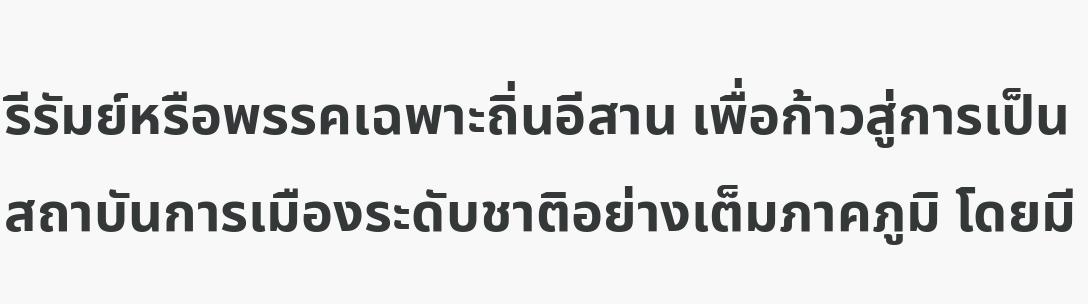รีรัมย์หรือพรรคเฉพาะถิ่นอีสาน เพื่อก้าวสู่การเป็นสถาบันการเมืองระดับชาติอย่างเต็มภาคภูมิ โดยมี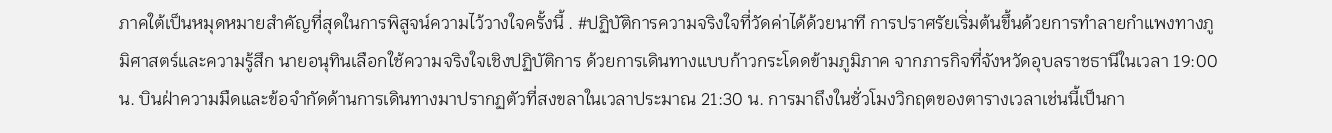ภาคใต้เป็นหมุดหมายสำคัญที่สุดในการพิสูจน์ความไว้วางใจครั้งนี้ . #ปฏิบัติการความจริงใจที่วัดค่าได้ด้วยนาที การปราศรัยเริ่มต้นขึ้นด้วยการทำลายกำแพงทางภูมิศาสตร์และความรู้สึก นายอนุทินเลือกใช้ความจริงใจเชิงปฏิบัติการ ด้วยการเดินทางแบบก้าวกระโดดข้ามภูมิภาค จากภารกิจที่จังหวัดอุบลราชธานีในเวลา 19:00 น. บินฝ่าความมืดและข้อจำกัดด้านการเดินทางมาปรากฏตัวที่สงขลาในเวลาประมาณ 21:30 น. การมาถึงในชั่วโมงวิกฤตของตารางเวลาเช่นนี้เป็นกา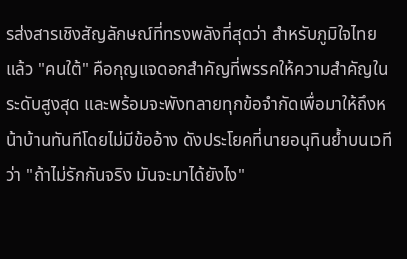รส่งสารเชิงสัญลักษณ์ที่ทรงพลังที่สุดว่า สำหรับภูมิใจไทยแล้ว "คนใต้" คือกุญแจดอกสำคัญที่พรรคให้ความสำคัญในระดับสูงสุด และพร้อมจะพังทลายทุกข้อจำกัดเพื่อมาให้ถึงหน้าบ้านทันทีโดยไม่มีข้ออ้าง ดังประโยคที่นายอนุทินย้ำบนเวทีว่า "ถ้าไม่รักกันจริง มันจะมาได้ยังไง"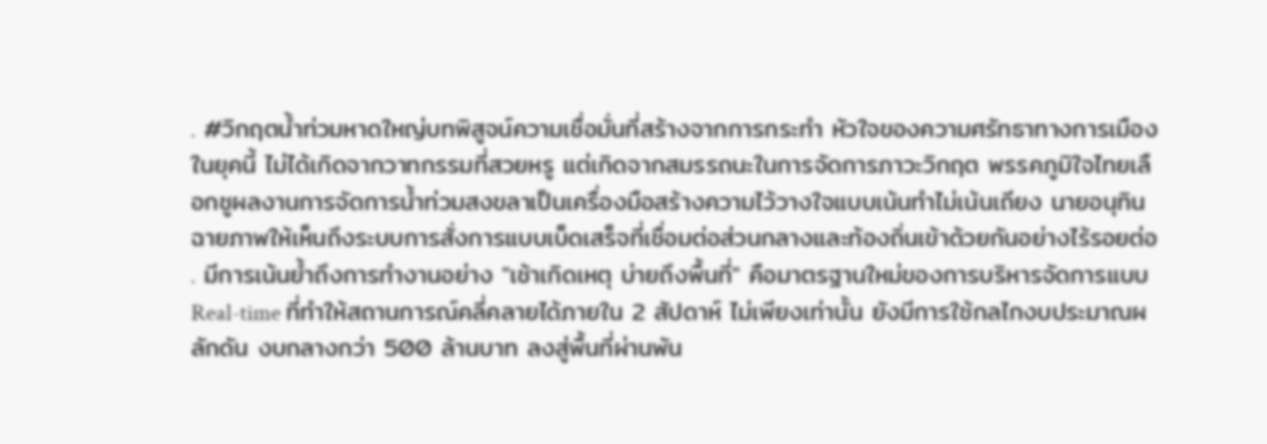. #วิกฤตน้ำท่วมหาดใหญ่บทพิสูจน์ความเชื่อมั่นที่สร้างจากการกระทำ หัวใจของความศรัทธาทางการเมืองในยุคนี้ ไม่ได้เกิดจากวาทกรรมที่สวยหรู แต่เกิดจากสมรรถนะในการจัดการภาวะวิกฤต พรรคภูมิใจไทยเลือกชูผลงานการจัดการน้ำท่วมสงขลาเป็นเครื่องมือสร้างความไว้วางใจแบบเน้นทำไม่เน้นเถียง นายอนุทินฉายภาพให้เห็นถึงระบบการสั่งการแบบเบ็ดเสร็จที่เชื่อมต่อส่วนกลางและท้องถิ่นเข้าด้วยกันอย่างไร้รอยต่อ . มีการเน้นย้ำถึงการทำงานอย่าง "เช้าเกิดเหตุ บ่ายถึงพื้นที่" คือมาตรฐานใหม่ของการบริหารจัดการแบบ Real-time ที่ทำให้สถานการณ์คลี่คลายได้ภายใน 2 สัปดาห์ ไม่เพียงเท่านั้น ยังมีการใช้กลไกงบประมาณผลักดัน งบกลางกว่า 500 ล้านบาท ลงสู่พื้นที่ผ่านพัน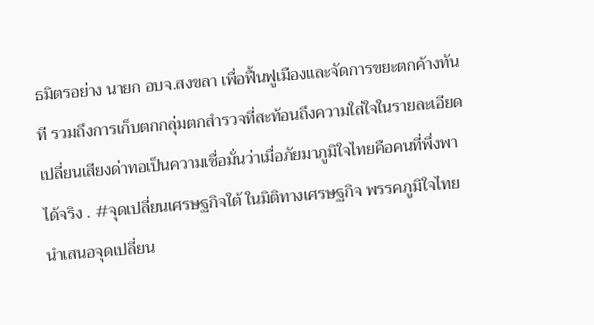ธมิตรอย่าง นายก อบจ.สงขลา เพื่อฟื้นฟูเมืองและจัดการขยะตกค้างทันที รวมถึงการเก็บตกกลุ่มตกสำรวจที่สะท้อนถึงความใส่ใจในรายละเอียด เปลี่ยนเสียงด่าทอเป็นความเชื่อมั่นว่าเมื่อภัยมาภูมิใจไทยคือคนที่พึ่งพาได้จริง . #จุดเปลี่ยนเศรษฐกิจใต้ ในมิติทางเศรษฐกิจ พรรคภูมิใจไทยนำเสนอจุดเปลี่ยน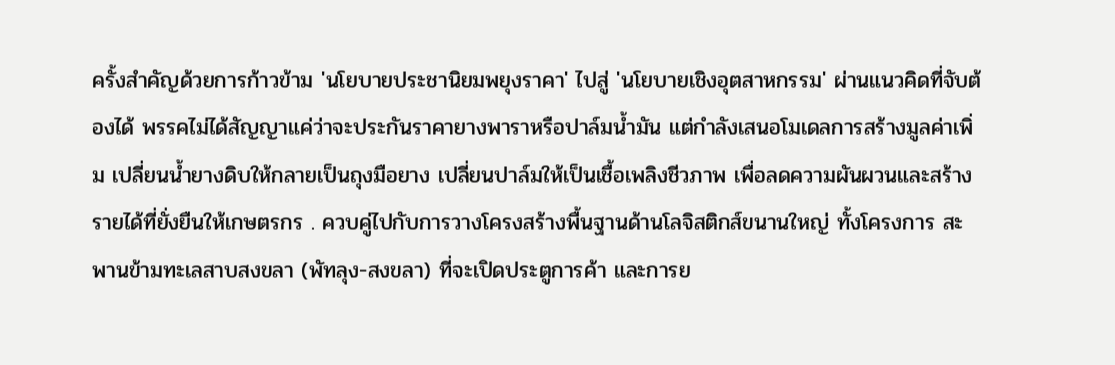ครั้งสำคัญด้วยการก้าวข้าม 'นโยบายประชานิยมพยุงราคา' ไปสู่ 'นโยบายเชิงอุตสาหกรรม' ผ่านแนวคิดที่จับต้องได้ พรรคไม่ได้สัญญาแค่ว่าจะประกันราคายางพาราหรือปาล์มน้ำมัน แต่กำลังเสนอโมเดลการสร้างมูลค่าเพิ่ม เปลี่ยนน้ำยางดิบให้กลายเป็นถุงมือยาง เปลี่ยนปาล์มให้เป็นเชื้อเพลิงชีวภาพ เพื่อลดความผันผวนและสร้างรายได้ที่ยั่งยืนให้เกษตรกร . ควบคู่ไปกับการวางโครงสร้างพื้นฐานด้านโลจิสติกส์ขนานใหญ่ ทั้งโครงการ สะพานข้ามทะเลสาบสงขลา (พัทลุง-สงขลา) ที่จะเปิดประตูการค้า และการย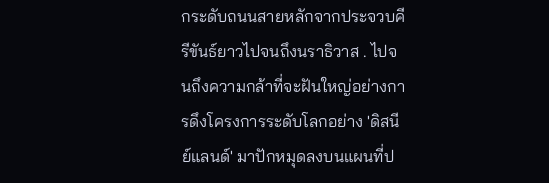กระดับถนนสายหลักจากประจวบคีรีขันธ์ยาวไปจนถึงนราธิวาส . ไปจนถึงความกล้าที่จะฝันใหญ่อย่างการดึงโครงการระดับโลกอย่าง 'ดิสนีย์แลนด์' มาปักหมุดลงบนแผนที่ป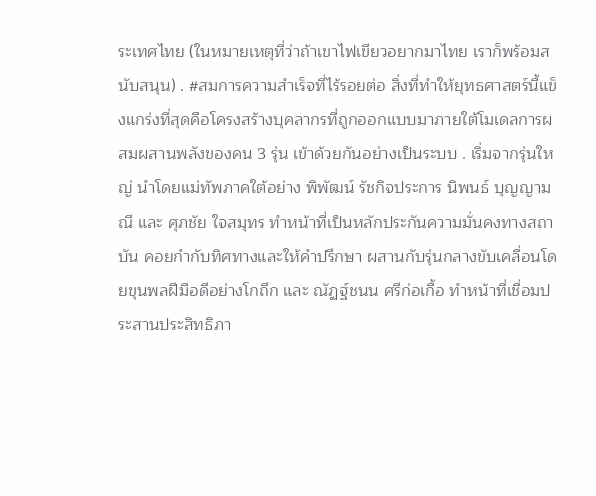ระเทศไทย (ในหมายเหตุที่ว่าถ้าเขาไฟเขียวอยากมาไทย เราก็พร้อมสนับสนุน) . #สมการความสำเร็จที่ไร้รอยต่อ สิ่งที่ทำให้ยุทธศาสตร์นี้แข็งแกร่งที่สุดคือโครงสร้างบุคลากรที่ถูกออกแบบมาภายใต้โมเดลการผสมผสานพลังของคน 3 รุ่น เข้าด้วยกันอย่างเป็นระบบ . เริ่มจากรุ่นใหญ่ นำโดยแม่ทัพภาคใต้อย่าง พิพัฒน์ รัชกิจประการ นิพนธ์ บุญญามณี และ ศุภชัย ใจสมุทร ทำหน้าที่เป็นหลักประกันความมั่นคงทางสถาบัน คอยกำกับทิศทางและให้คำปรึกษา ผสานกับรุ่นกลางขับเคลื่อนโดยขุนพลฝีมือดีอย่างโกถึก และ ณัฏฐ์ชนน ศรีก่อเกื้อ ทำหน้าที่เชื่อมประสานประสิทธิภา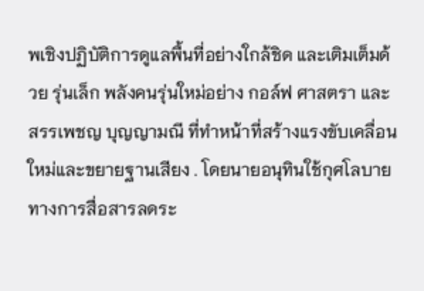พเชิงปฏิบัติการดูแลพื้นที่อย่างใกล้ชิด และเติมเต็มด้วย รุ่นเล็ก พลังคนรุ่นใหม่อย่าง กอล์ฟ ศาสตรา และ สรรเพชญ บุญญามณี ที่ทำหน้าที่สร้างแรงขับเคลื่อนใหม่และขยายฐานเสียง . โดยนายอนุทินใช้กุศโลบายทางการสื่อสารลดระ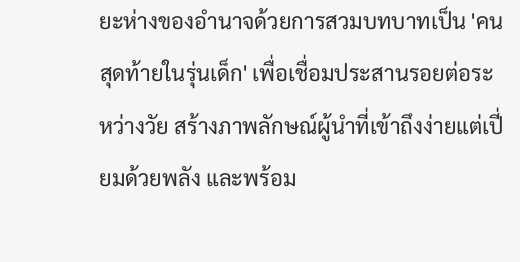ยะห่างของอำนาจด้วยการสวมบทบาทเป็น 'คนสุดท้ายในรุ่นเด็ก' เพื่อเชื่อมประสานรอยต่อระหว่างวัย สร้างภาพลักษณ์ผู้นำที่เข้าถึงง่ายแต่เปี่ยมด้วยพลัง และพร้อม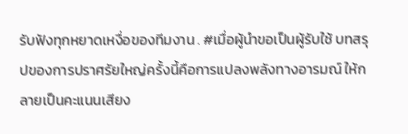รับฟังทุกหยาดเหงื่อของทีมงาน . #เมื่อผู้นำขอเป็นผู้รับใช้ บทสรุปของการปราศรัยใหญ่ครั้งนี้คือการแปลงพลังทางอารมณ์ ให้กลายเป็นคะแนนเสียง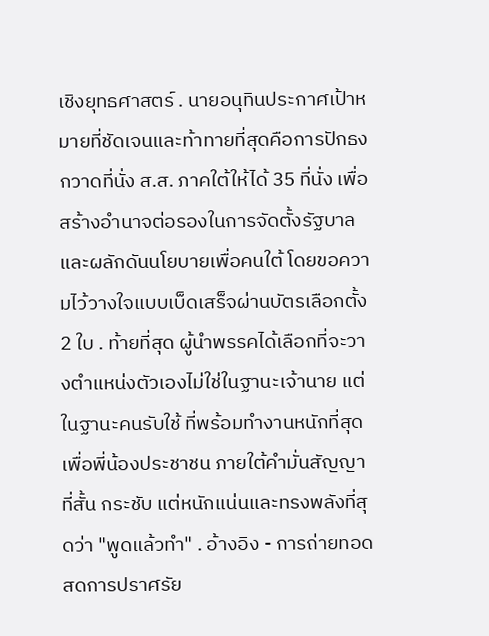เชิงยุทธศาสตร์ . นายอนุทินประกาศเป้าหมายที่ชัดเจนและท้าทายที่สุดคือการปักธงกวาดที่นั่ง ส.ส. ภาคใต้ให้ได้ 35 ที่นั่ง เพื่อสร้างอำนาจต่อรองในการจัดตั้งรัฐบาลและผลักดันนโยบายเพื่อคนใต้ โดยขอความไว้วางใจแบบเบ็ดเสร็จผ่านบัตรเลือกตั้ง 2 ใบ . ท้ายที่สุด ผู้นำพรรคได้เลือกที่จะวางตำแหน่งตัวเองไม่ใช่ในฐานะเจ้านาย แต่ในฐานะคนรับใช้ ที่พร้อมทำงานหนักที่สุดเพื่อพี่น้องประชาชน ภายใต้คำมั่นสัญญาที่สั้น กระชับ แต่หนักแน่นและทรงพลังที่สุดว่า "พูดแล้วทำ" . อ้างอิง - การถ่ายทอดสดการปราศรัย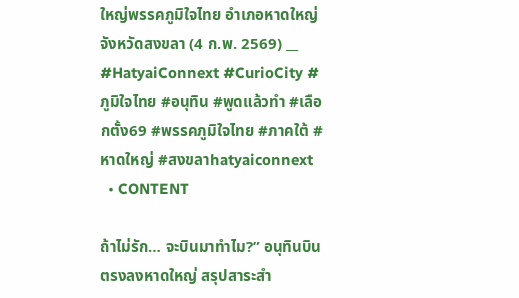ใหญ่พรรคภูมิใจไทย อำเภอหาดใหญ่ จังหวัดสงขลา (4 ก.พ. 2569) __ #HatyaiConnext #CurioCity #ภูมิใจไทย #อนุทิน #พูดแล้วทำ #เลือกตั้ง69 #พรรคภูมิใจไทย #ภาคใต้ #หาดใหญ่ #สงขลาhatyaiconnext
  • CONTENT

ถ้าไม่รัก… จะบินมาทำไม?” อนุทินบินตรงลงหาดใหญ่ สรุปสาระสำ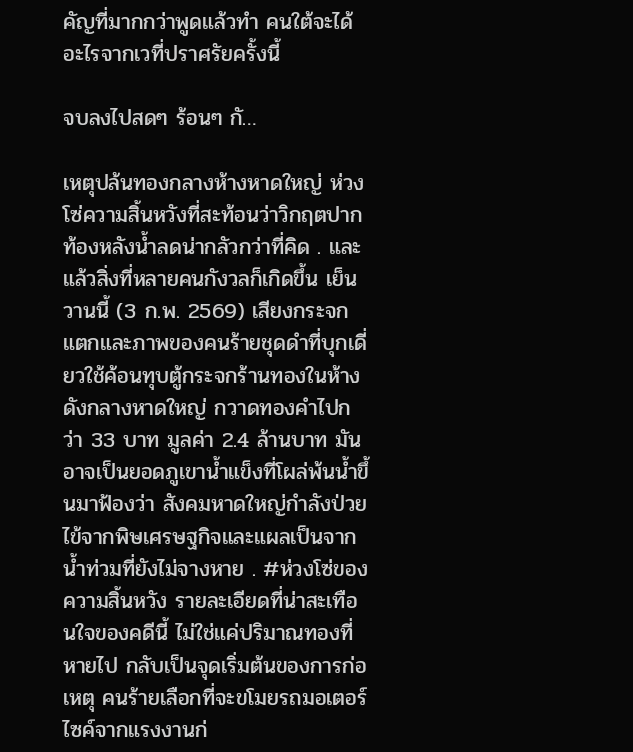คัญที่มากกว่าพูดแล้วทำ คนใต้จะได้อะไรจากเวที่ปราศรัยครั้งนี้

จบลงไปสดๆ ร้อนๆ กั…

เหตุปล้นทองกลางห้างหาดใหญ่ ห่วงโซ่ความสิ้นหวังที่สะท้อนว่าวิกฤตปากท้องหลังน้ำลดน่ากลัวกว่าที่คิด . และแล้วสิ่งที่หลายคนกังวลก็เกิดขึ้น เย็นวานนี้ (3 ก.พ. 2569) เสียงกระจกแตกและภาพของคนร้ายชุดดำที่บุกเดี่ยวใช้ค้อนทุบตู้กระจกร้านทองในห้างดังกลางหาดใหญ่ กวาดทองคำไปกว่า 33 บาท มูลค่า 2.4 ล้านบาท มันอาจเป็นยอดภูเขาน้ำแข็งที่โผล่พ้นน้ำขึ้นมาฟ้องว่า สังคมหาดใหญ่กำลังป่วยไข้จากพิษเศรษฐกิจและแผลเป็นจากน้ำท่วมที่ยังไม่จางหาย . #ห่วงโซ่ของความสิ้นหวัง รายละเอียดที่น่าสะเทือนใจของคดีนี้ ไม่ใช่แค่ปริมาณทองที่หายไป กลับเป็นจุดเริ่มต้นของการก่อเหตุ คนร้ายเลือกที่จะขโมยรถมอเตอร์ไซค์จากแรงงานก่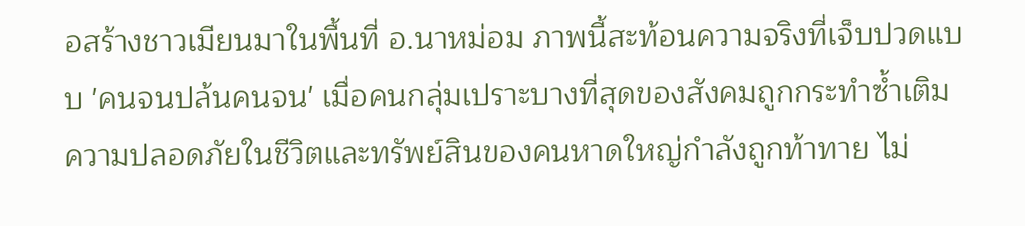อสร้างชาวเมียนมาในพื้นที่ อ.นาหม่อม ภาพนี้สะท้อนความจริงที่เจ็บปวดแบบ 'คนจนปล้นคนจน' เมื่อคนกลุ่มเปราะบางที่สุดของสังคมถูกกระทำซ้ำเติม ความปลอดภัยในชีวิตและทรัพย์สินของคนหาดใหญ่กำลังถูกท้าทาย ไม่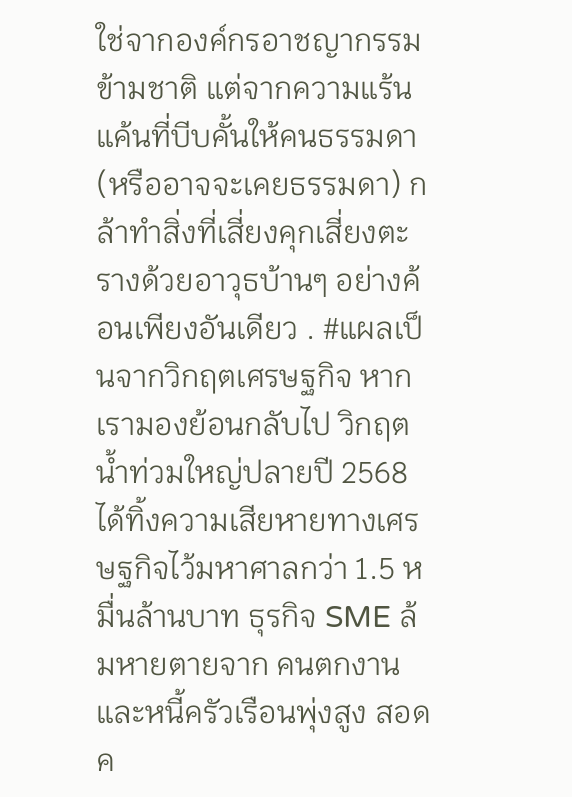ใช่จากองค์กรอาชญากรรมข้ามชาติ แต่จากความแร้นแค้นที่บีบคั้นให้คนธรรมดา (หรืออาจจะเคยธรรมดา) กล้าทำสิ่งที่เสี่ยงคุกเสี่ยงตะรางด้วยอาวุธบ้านๆ อย่างค้อนเพียงอันเดียว . #แผลเป็นจากวิกฤตเศรษฐกิจ หากเรามองย้อนกลับไป วิกฤตน้ำท่วมใหญ่ปลายปี 2568 ได้ทิ้งความเสียหายทางเศรษฐกิจไว้มหาศาลกว่า 1.5 หมื่นล้านบาท ธุรกิจ SME ล้มหายตายจาก คนตกงาน และหนี้ครัวเรือนพุ่งสูง สอดค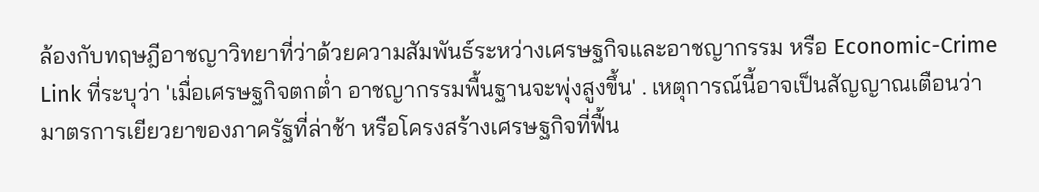ล้องกับทฤษฎีอาชญาวิทยาที่ว่าด้วยความสัมพันธ์ระหว่างเศรษฐกิจและอาชญากรรม หรือ Economic-Crime Link ที่ระบุว่า 'เมื่อเศรษฐกิจตกต่ำ อาชญากรรมพื้นฐานจะพุ่งสูงขึ้น' . เหตุการณ์นี้อาจเป็นสัญญาณเตือนว่า มาตรการเยียวยาของภาครัฐที่ล่าช้า หรือโครงสร้างเศรษฐกิจที่ฟื้น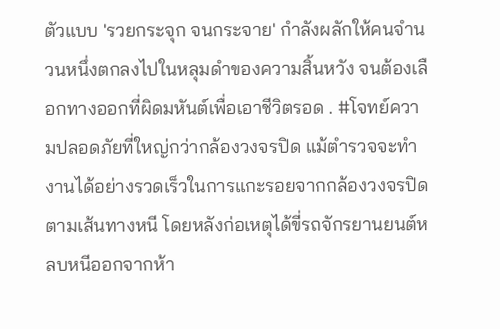ตัวแบบ 'รวยกระจุก จนกระจาย' กำลังผลักให้คนจำนวนหนึ่งตกลงไปในหลุมดำของความสิ้นหวัง จนต้องเลือกทางออกที่ผิดมหันต์เพื่อเอาชีวิตรอด . #โจทย์ความปลอดภัยที่ใหญ่กว่ากล้องวงจรปิด แม้ตำรวจจะทำงานได้อย่างรวดเร็วในการแกะรอยจากกล้องวงจรปิดตามเส้นทางหนี โดยหลังก่อเหตุได้ขี่รถจักรยานยนต์หลบหนีออกจากห้า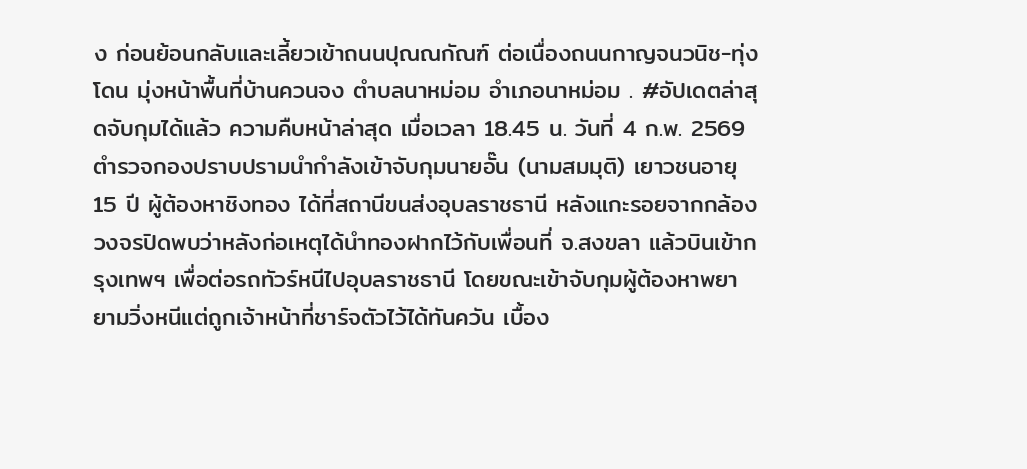ง ก่อนย้อนกลับและเลี้ยวเข้าถนนปุณณกัณฑ์ ต่อเนื่องถนนกาญจนวนิช-ทุ่งโดน มุ่งหน้าพื้นที่บ้านควนจง ตำบลนาหม่อม อำเภอนาหม่อม . #อัปเดตล่าสุดจับกุมได้แล้ว ความคืบหน้าล่าสุด เมื่อเวลา 18.45 น. วันที่ 4 ก.พ. 2569 ตำรวจกองปราบปรามนำกำลังเข้าจับกุมนายอั๊น (นามสมมุติ) เยาวชนอายุ 15 ปี ผู้ต้องหาชิงทอง ได้ที่สถานีขนส่งอุบลราชธานี หลังแกะรอยจากกล้องวงจรปิดพบว่าหลังก่อเหตุได้นำทองฝากไว้กับเพื่อนที่ จ.สงขลา แล้วบินเข้ากรุงเทพฯ เพื่อต่อรถทัวร์หนีไปอุบลราชธานี โดยขณะเข้าจับกุมผู้ต้องหาพยายามวิ่งหนีแต่ถูกเจ้าหน้าที่ชาร์จตัวไว้ได้ทันควัน เบื้อง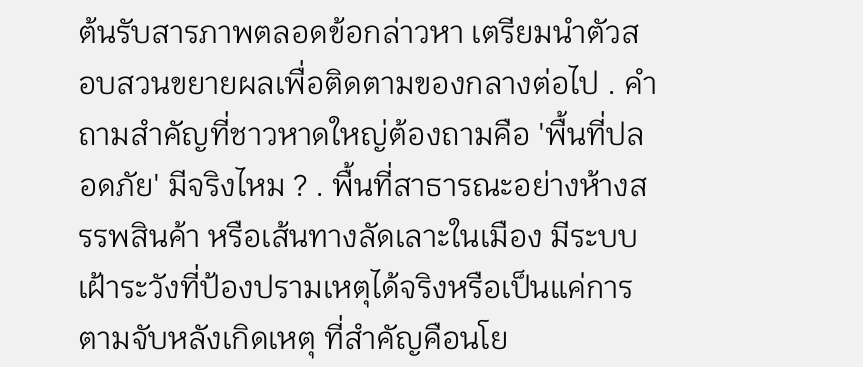ต้นรับสารภาพตลอดข้อกล่าวหา เตรียมนำตัวสอบสวนขยายผลเพื่อติดตามของกลางต่อไป . คำถามสำคัญที่ชาวหาดใหญ่ต้องถามคือ 'พื้นที่ปลอดภัย' มีจริงไหม ? . พื้นที่สาธารณะอย่างห้างสรรพสินค้า หรือเส้นทางลัดเลาะในเมือง มีระบบเฝ้าระวังที่ป้องปรามเหตุได้จริงหรือเป็นแค่การตามจับหลังเกิดเหตุ ที่สำคัญคือนโย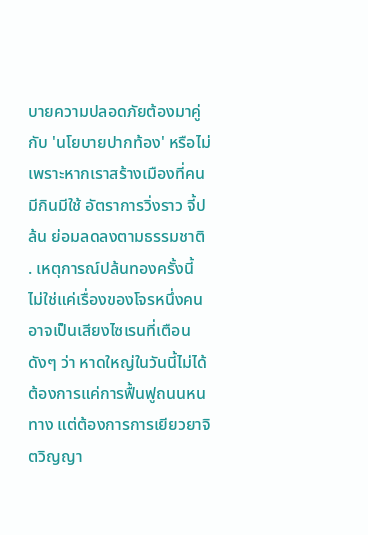บายความปลอดภัยต้องมาคู่กับ 'นโยบายปากท้อง' หรือไม่ เพราะหากเราสร้างเมืองที่คนมีกินมีใช้ อัตราการวิ่งราว จี้ปล้น ย่อมลดลงตามธรรมชาติ . เหตุการณ์ปล้นทองครั้งนี้ ไม่ใช่แค่เรื่องของโจรหนึ่งคน อาจเป็นเสียงไซเรนที่เตือนดังๆ ว่า หาดใหญ่ในวันนี้ไม่ได้ต้องการแค่การฟื้นฟูถนนหนทาง แต่ต้องการการเยียวยาจิตวิญญา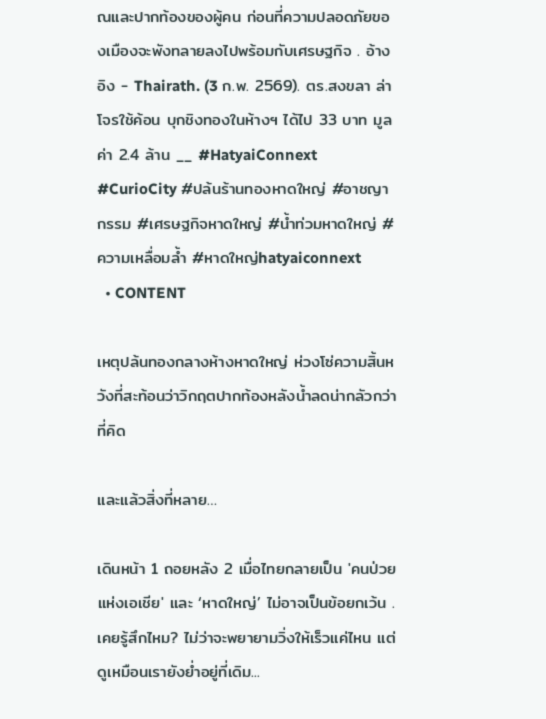ณและปากท้องของผู้คน ก่อนที่ความปลอดภัยของเมืองจะพังทลายลงไปพร้อมกับเศรษฐกิจ . อ้างอิง - Thairath. (3 ก.พ. 2569). ตร.สงขลา ล่าโจรใช้ค้อน บุกชิงทองในห้างฯ ได้ไป 33 บาท มูลค่า 2.4 ล้าน __ #HatyaiConnext #CurioCity #ปล้นร้านทองหาดใหญ่ #อาชญากรรม #เศรษฐกิจหาดใหญ่ #น้ำท่วมหาดใหญ่ #ความเหลื่อมล้ำ #หาดใหญ่hatyaiconnext
  • CONTENT

เหตุปล้นทองกลางห้างหาดใหญ่ ห่วงโซ่ความสิ้นหวังที่สะท้อนว่าวิกฤตปากท้องหลังน้ำลดน่ากลัวกว่าที่คิด

และแล้วสิ่งที่หลาย…

เดินหน้า 1 ถอยหลัง 2 เมื่อไทยกลายเป็น 'คนป่วยแห่งเอเชีย' และ ‘หาดใหญ่’ ไม่อาจเป็นข้อยกเว้น . เคยรู้สึกไหม? ไม่ว่าจะพยายามวิ่งให้เร็วแค่ไหน แต่ดูเหมือนเรายังย่ำอยู่ที่เดิม...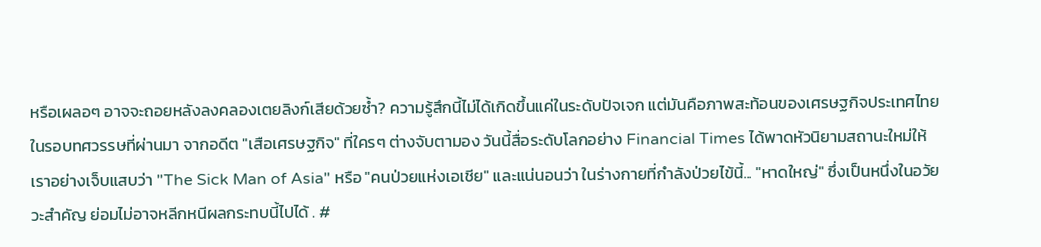หรือเผลอๆ อาจจะถอยหลังลงคลองเตยลิงก์เสียด้วยซ้ำ? ความรู้สึกนี้ไม่ได้เกิดขึ้นแค่ในระดับปัจเจก แต่มันคือภาพสะท้อนของเศรษฐกิจประเทศไทยในรอบทศวรรษที่ผ่านมา จากอดีต "เสือเศรษฐกิจ" ที่ใครๆ ต่างจับตามอง วันนี้สื่อระดับโลกอย่าง Financial Times ได้พาดหัวนิยามสถานะใหม่ให้เราอย่างเจ็บแสบว่า "The Sick Man of Asia" หรือ "คนป่วยแห่งเอเชีย" และแน่นอนว่า ในร่างกายที่กำลังป่วยไข้นี้... "หาดใหญ่" ซึ่งเป็นหนึ่งในอวัยวะสำคัญ ย่อมไม่อาจหลีกหนีผลกระทบนี้ไปได้ . #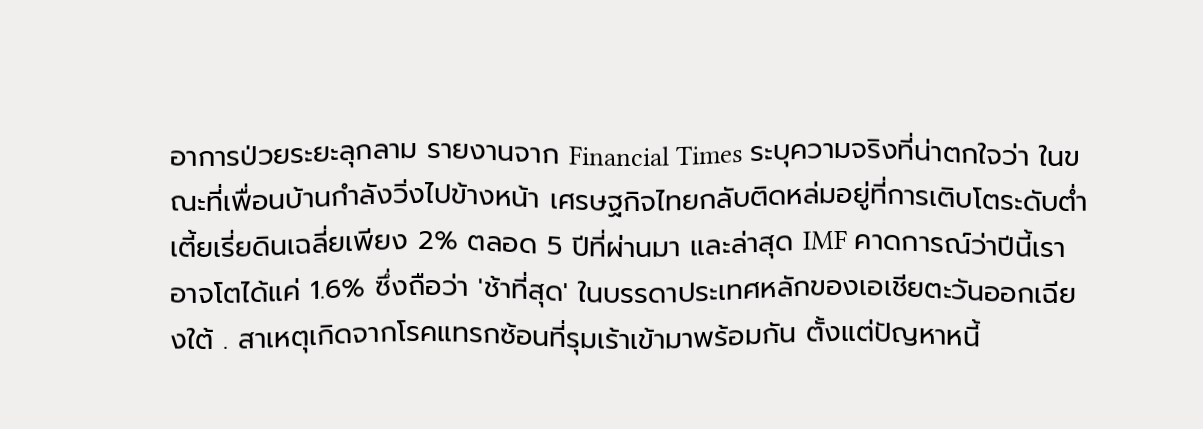อาการป่วยระยะลุกลาม รายงานจาก Financial Times ระบุความจริงที่น่าตกใจว่า ในขณะที่เพื่อนบ้านกำลังวิ่งไปข้างหน้า เศรษฐกิจไทยกลับติดหล่มอยู่ที่การเติบโตระดับต่ำเตี้ยเรี่ยดินเฉลี่ยเพียง 2% ตลอด 5 ปีที่ผ่านมา และล่าสุด IMF คาดการณ์ว่าปีนี้เราอาจโตได้แค่ 1.6% ซึ่งถือว่า 'ช้าที่สุด' ในบรรดาประเทศหลักของเอเชียตะวันออกเฉียงใต้ . สาเหตุเกิดจากโรคแทรกซ้อนที่รุมเร้าเข้ามาพร้อมกัน ตั้งแต่ปัญหาหนี้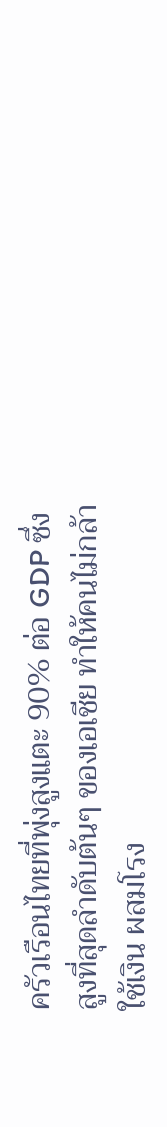ครัวเรือนไทยที่พุ่งสูงแตะ 90% ต่อ GDP ซึ่งสูงที่สุดลำดับต้นๆ ของเอเชีย ทำให้คนไม่กล้าใช้เงิน ผสมโรง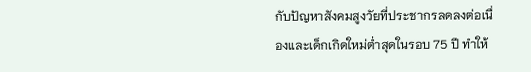กับปัญหาสังคมสูงวัยที่ประชากรลดลงต่อเนื่องและเด็กเกิดใหม่ต่ำสุดในรอบ 75 ปี ทำให้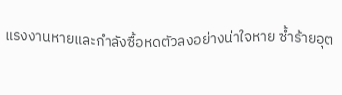แรงงานหายและกำลังซื้อหดตัวลงอย่างน่าใจหาย ซ้ำร้ายอุต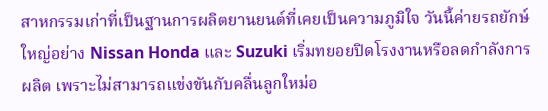สาหกรรมเก่าที่เป็นฐานการผลิตยานยนต์ที่เคยเป็นความภูมิใจ วันนี้ค่ายรถยักษ์ใหญ่อย่าง Nissan Honda และ Suzuki เริ่มทยอยปิดโรงงานหรือลดกำลังการผลิต เพราะไม่สามารถแข่งขันกับคลื่นลูกใหม่อ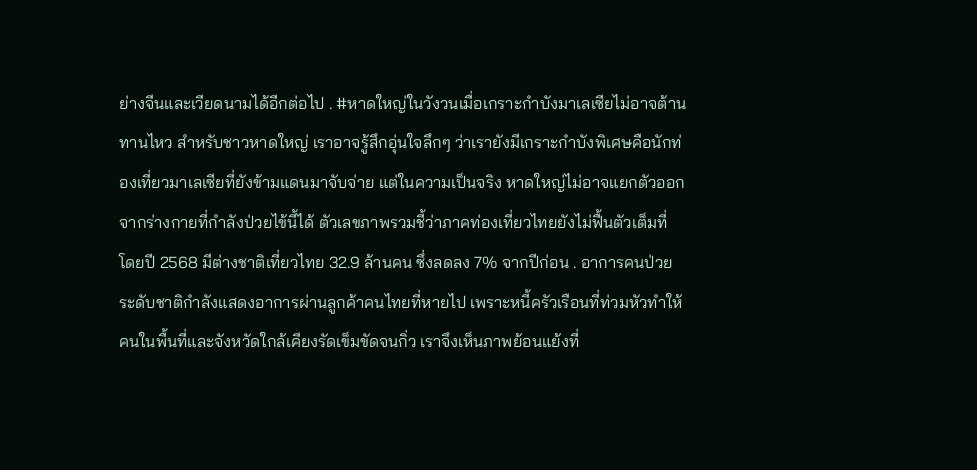ย่างจีนและเวียดนามได้อีกต่อไป . #หาดใหญ่ในวังวนเมื่อเกราะกำบังมาเลเซียไม่อาจต้านทานไหว สำหรับชาวหาดใหญ่ เราอาจรู้สึกอุ่นใจลึกๆ ว่าเรายังมีเกราะกำบังพิเศษคือนักท่องเที่ยวมาเลเซียที่ยังข้ามแดนมาจับจ่าย แต่ในความเป็นจริง หาดใหญ่ไม่อาจแยกตัวออกจากร่างกายที่กำลังป่วยไข้นี้ได้ ตัวเลขภาพรวมชี้ว่าภาคท่องเที่ยวไทยยังไม่ฟื้นตัวเต็มที่ โดยปี 2568 มีต่างชาติเที่ยวไทย 32.9 ล้านคน ซึ่งลดลง 7% จากปีก่อน . อาการคนป่วยระดับชาติกำลังแสดงอาการผ่านลูกค้าคนไทยที่หายไป เพราะหนี้ครัวเรือนที่ท่วมหัวทำให้คนในพื้นที่และจังหวัดใกล้เคียงรัดเข็มขัดจนกิ่ว เราจึงเห็นภาพย้อนแย้งที่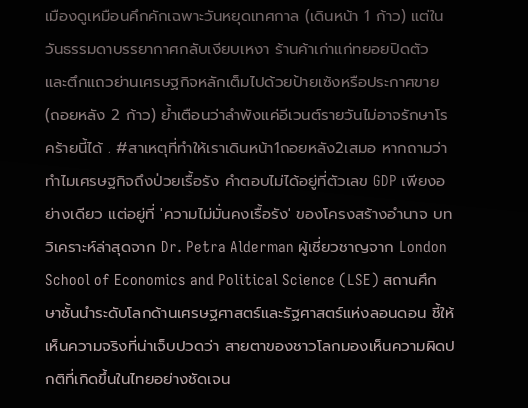เมืองดูเหมือนคึกคักเฉพาะวันหยุดเทศกาล (เดินหน้า 1 ก้าว) แต่ในวันธรรมดาบรรยากาศกลับเงียบเหงา ร้านค้าเก่าแก่ทยอยปิดตัว และตึกแถวย่านเศรษฐกิจหลักเต็มไปด้วยป้ายเซ้งหรือประกาศขาย (ถอยหลัง 2 ก้าว) ย้ำเตือนว่าลำพังแค่อีเวนต์รายวันไม่อาจรักษาโรคร้ายนี้ได้ . #สาเหตุที่ทำให้เราเดินหน้า1ถอยหลัง2เสมอ หากถามว่าทำไมเศรษฐกิจถึงป่วยเรื้อรัง คำตอบไม่ได้อยู่ที่ตัวเลข GDP เพียงอย่างเดียว แต่อยู่ที่ 'ความไม่มั่นคงเรื้อรัง' ของโครงสร้างอำนาจ บทวิเคราะห์ล่าสุดจาก Dr. Petra Alderman ผู้เชี่ยวชาญจาก London School of Economics and Political Science (LSE) สถานศึกษาชั้นนำระดับโลกด้านเศรษฐศาสตร์และรัฐศาสตร์แห่งลอนดอน ชี้ให้เห็นความจริงที่น่าเจ็บปวดว่า สายตาของชาวโลกมองเห็นความผิดปกติที่เกิดขึ้นในไทยอย่างชัดเจน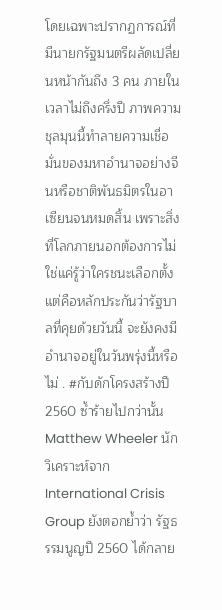โดยเฉพาะปรากฏการณ์ที่มีนายกรัฐมนตรีผลัดเปลี่ยนหน้ากันถึง 3 คน ภายในเวลาไม่ถึงครึ่งปี ภาพความชุลมุนนี้ทำลายความเชื่อมั่นของมหาอำนาจอย่างจีนหรือชาติพันธมิตรในอาเซียนจนหมดสิ้น เพราะสิ่งที่โลกภายนอกต้องการไม่ใช่แค่รู้ว่าใครชนะเลือกตั้ง แต่คือหลักประกันว่ารัฐบาลที่คุยด้วยวันนี้ จะยังคงมีอำนาจอยู่ในวันพรุ่งนี้หรือไม่ . #กับดักโครงสร้างปี2560 ซ้ำร้ายไปกว่านั้น Matthew Wheeler นักวิเคราะห์จาก International Crisis Group ยังตอกย้ำว่า รัฐธรรมนูญปี 2560 ได้กลาย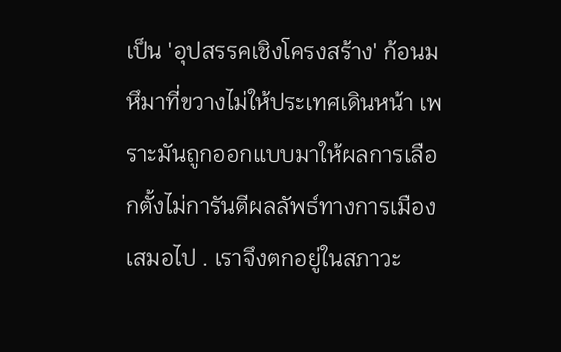เป็น 'อุปสรรคเชิงโครงสร้าง' ก้อนมหึมาที่ขวางไม่ให้ประเทศเดินหน้า เพราะมันถูกออกแบบมาให้ผลการเลือกตั้งไม่การันตีผลลัพธ์ทางการเมืองเสมอไป . เราจึงตกอยู่ในสภาวะ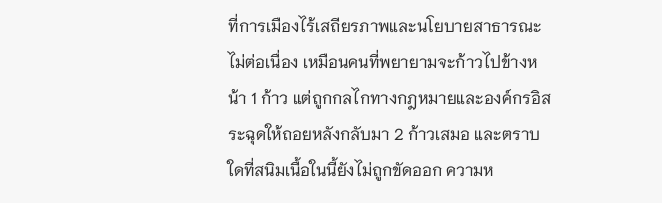ที่การเมืองไร้เสถียรภาพและนโยบายสาธารณะไม่ต่อเนื่อง เหมือนคนที่พยายามจะก้าวไปข้างหน้า 1 ก้าว แต่ถูกกลไกทางกฎหมายและองค์กรอิสระฉุดให้ถอยหลังกลับมา 2 ก้าวเสมอ และตราบใดที่สนิมเนื้อในนี้ยังไม่ถูกขัดออก ความห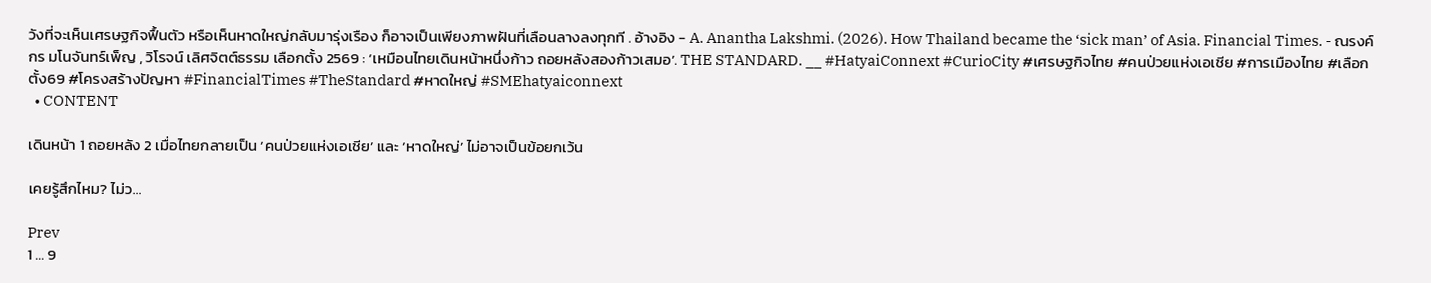วังที่จะเห็นเศรษฐกิจฟื้นตัว หรือเห็นหาดใหญ่กลับมารุ่งเรือง ก็อาจเป็นเพียงภาพฝันที่เลือนลางลงทุกที . อ้างอิง - A. Anantha Lakshmi. (2026). How Thailand became the ‘sick man’ of Asia. Financial Times. - ณรงค์กร มโนจันทร์เพ็ญ , วิโรจน์ เลิศจิตต์ธรรม เลือกตั้ง 2569 : ‘เหมือนไทยเดินหน้าหนึ่งก้าว ถอยหลังสองก้าวเสมอ’. THE STANDARD. __ #HatyaiConnext #CurioCity #เศรษฐกิจไทย #คนป่วยแห่งเอเชีย #การเมืองไทย #เลือกตั้ง69 #โครงสร้างปัญหา #FinancialTimes #TheStandard #หาดใหญ่ #SMEhatyaiconnext
  • CONTENT

เดินหน้า 1 ถอยหลัง 2 เมื่อไทยกลายเป็น ‘คนป่วยแห่งเอเชีย’ และ ‘หาดใหญ่’ ไม่อาจเป็นข้อยกเว้น

เคยรู้สึกไหม? ไม่ว…

Prev
1 … 9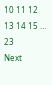10 11 12 13 14 15 … 23
Next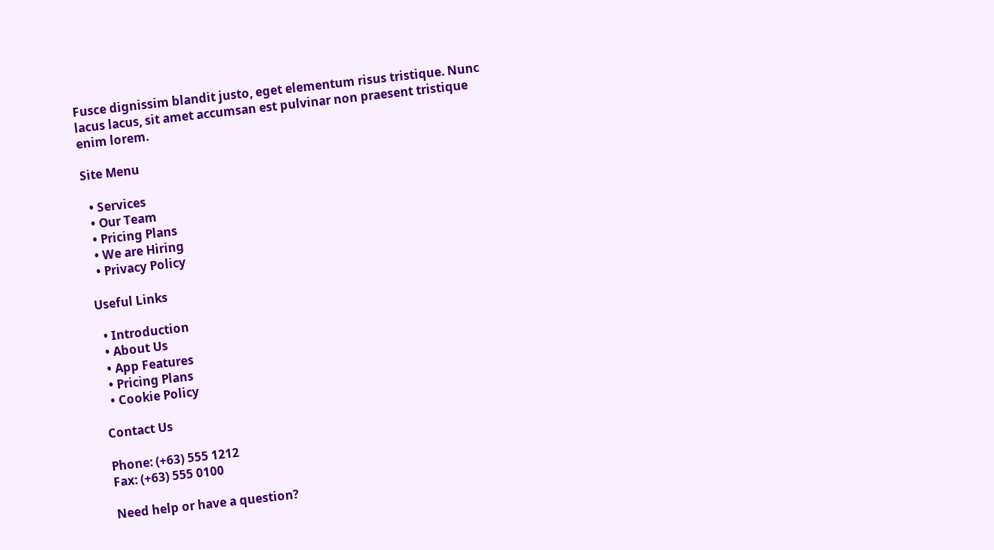Fusce dignissim blandit justo, eget elementum risus tristique. Nunc lacus lacus, sit amet accumsan est pulvinar non praesent tristique enim lorem.

Site Menu

  • Services
  • Our Team
  • Pricing Plans
  • We are Hiring
  • Privacy Policy

Useful Links

  • Introduction
  • About Us
  • App Features
  • Pricing Plans
  • Cookie Policy

Contact Us

Phone: (+63) 555 1212
Fax: (+63) 555 0100

Need help or have a question?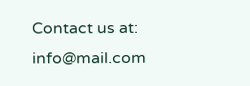Contact us at: info@mail.com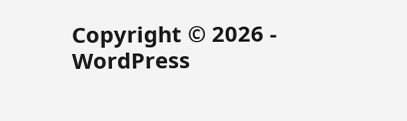Copyright © 2026 - WordPress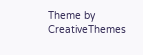Theme by CreativeThemes